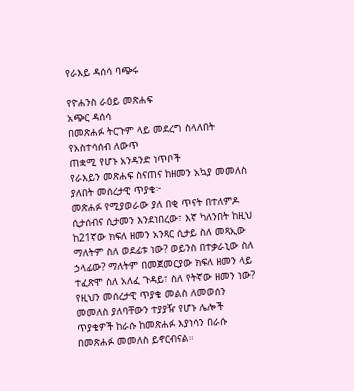የራእይ ዳሰሳ ባጭሩ

የዮሐንስ ራዕይ መጽሐፍ
አጭር ዳሰሳ
በመጽሐፉ ትርጉም ላይ መደረግ ስላለበት የአስተሳሰብ ለውጥ
ጠቋሚ የሆኑ አንዳንድ ነጥቦች
የራእይን መጽሐፍ ስናጠና ከዘመን አኳያ መመለስ ያለበት መሰረታዊ ጥያቄ፦
መጽሐፉ የሚያወራው ያለ በቂ ጥናት በተለምዶ ሲታሰብና ሲታመን እንደነበረው፣ እኛ ካለንበት ከዚህ ከ21ኛው ክፍለ ዘመን አንጻር ሲታይ ስለ መጻኢው ማለትም ስለ ወደፊቱ ነው? ወይንስ በተቃራኒው ስለ ኃላፊው? ማለትም በመጀመርያው ክፍለ ዘመን ላይ ተፈጽሞ ስለ አለፈ ጉዳይ፣ ስለ የትኛው ዘመን ነው?
የዚህን መሰረታዊ ጥያቄ መልስ ለመወሰን መመለስ ያለባቸውን ተያያዥ የሆኑ ሌሎች ጥያቄዎች ከራሱ ከመጽሐፉ እያነሳን በራሱ በመጽሐፉ መመለስ ይኖርብናል።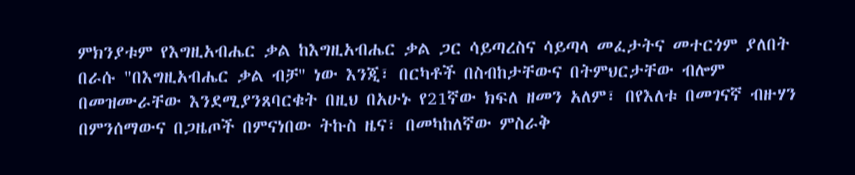ምክንያቱም የእግዚአብሔር ቃል ከእግዚአብሔር ቃል ጋር ሳይጣረስና ሳይጣላ መፈታትና መተርጎም ያለበት በራሱ "በእግዚአብሔር ቃል ብቻ" ነው እንጂ፣ በርካቶች በስብከታቸውና በትምህርታቸው ብሎም በመዝሙራቸው እንደሚያንጸባርቁት በዚህ በአሁኑ የ21ኛው ክፍለ ዘመን አለም፣ በየእለቱ በመገናኛ ብዙሃን በምንሰማውና በጋዜጦች በምናነበው ትኩስ ዜና፣ በመካከለኛው ምስራቅ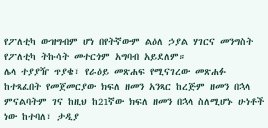የፖለቲካ ውዝግብም ሆነ በየትኛውም ልዕለ ኃያል ሃገርና መንግስት የፖለቲካ ትኩሳት መተርጎም አግባብ አይደለም።
ሌላ ተያያዥ ጥያቄ፣ የራዕይ መጽሐፍ የሚናገረው መጽሐፉ ከተጻፈበት የመጀመርያው ክፍለ ዘመን አንጻር ከረጅም ዘመን በኋላ ምናልባትም ገና ከዚህ ከ21ኛው ክፍለ ዘመን በኋላ ስለሚሆኑ ሁነቶች ነው ከተባለ፣ ታዲያ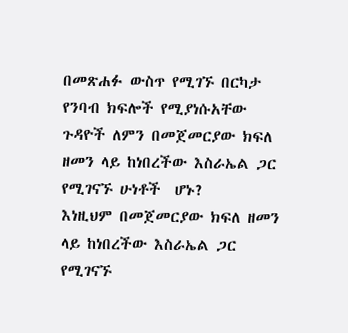በመጽሐፉ ውስጥ የሚገኙ በርካታ የንባብ ክፍሎች የሚያነሱአቸው ጉዳዮች ለምን በመጀመርያው ክፍለ ዘመን ላይ ከነበረችው እስራኤል ጋር የሚገናኙ ሁነቶች  ሆኑ?
እነዚህም በመጀመርያው ክፍለ ዘመን ላይ ከነበረችው እስራኤል ጋር የሚገናኙ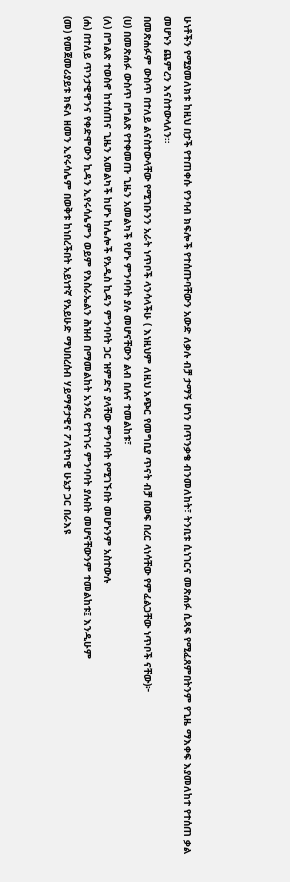ሁነቶችን የሚያመለክቱ ከዚህ በታች የተጠቀሱ የንባብ ክፍሎች የተሰጡባቸውን አውድ ለቃሉ ብቻ ታማኝ ሆነን በጥንቃቄ ብንመለከት፣ ትንቢቱ ሲነገርና መጽሐፉ ሲጻፍ የሚፈጸምበትንም የጊዜ ማእቀፍ እያመለከተ የተሰጠ ቃል መሆኑን ጨምረን እናስተውላለን።
በመጽሐፉም ውስጥ በተለይ ልናስተውላቸው የሚገቡንን አራት ነጥቦች ላንሳላችሁ ( እነዚህም ለዚህ አጭር የመግቢያ ጥናት ብቻ በወፍ በረር ላነሳቸው የምፈልጋቸው ነጥቦች ናቸው)፦
(ሀ) በመጽሐፉ ውስጥ በግልጽ የተቀመጡ ጊዜን አመልካች የሆኑ ምንባባት ያሉ መሆናቸውን ልብ በሉና ተመልከቱ፣
(ለ) በግልጽ ተወስኖ ከተሰጠና ጊዜን አመልካች ከሆኑ ከሌሎች የአዲስ ኪዳን ምንባባት ጋር ዝምድና ያላቸው ምንባባት የሚገኙበት መሆኑንም አስተውሉ
(ሐ) በተለይ ጥንታዊዋንና የቀድሞውን ኪዳን ኢየሩሳሌምን ወይም የእስራኤልን ሕዝብ በማመልከት አንጻር የተነገሩ ምንባባት ያሉበት መሆናቸውንም ተመልከቱ፤ እንዲሁም
(መ) የመጀመሪያይቱ ክፍለ ዘመን ኢየሩሳሌም በወቅቱ ከነበረችበት አይነተኛ የአይሁድ ማህበረሰብ ሃይማኖታዊና ፖለቲካዊ ሁኔታ ጋር በራእዩ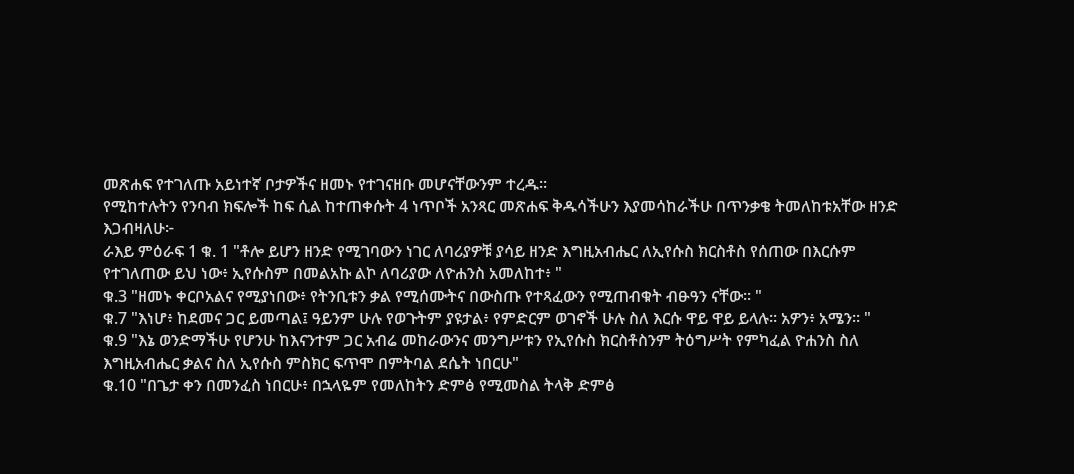መጽሐፍ የተገለጡ አይነተኛ ቦታዎችና ዘመኑ የተገናዘቡ መሆናቸውንም ተረዱ።
የሚከተሉትን የንባብ ክፍሎች ከፍ ሲል ከተጠቀሱት 4 ነጥቦች አንጻር መጽሐፍ ቅዱሳችሁን እያመሳከራችሁ በጥንቃቄ ትመለከቱአቸው ዘንድ እጋብዛለሁ፦
ራእይ ምዕራፍ 1 ቁ. 1 "ቶሎ ይሆን ዘንድ የሚገባውን ነገር ለባሪያዎቹ ያሳይ ዘንድ እግዚአብሔር ለኢየሱስ ክርስቶስ የሰጠው በእርሱም የተገለጠው ይህ ነው፥ ኢየሱስም በመልአኩ ልኮ ለባሪያው ለዮሐንስ አመለከተ፥ "
ቁ.3 "ዘመኑ ቀርቦአልና የሚያነበው፥ የትንቢቱን ቃል የሚሰሙትና በውስጡ የተጻፈውን የሚጠብቁት ብፁዓን ናቸው። "
ቁ.7 "እነሆ፥ ከደመና ጋር ይመጣል፤ ዓይንም ሁሉ የወጉትም ያዩታል፥ የምድርም ወገኖች ሁሉ ስለ እርሱ ዋይ ዋይ ይላሉ። አዎን፥ አሜን። "
ቁ.9 "እኔ ወንድማችሁ የሆንሁ ከእናንተም ጋር አብሬ መከራውንና መንግሥቱን የኢየሱስ ክርስቶስንም ትዕግሥት የምካፈል ዮሐንስ ስለ እግዚአብሔር ቃልና ስለ ኢየሱስ ምስክር ፍጥሞ በምትባል ደሴት ነበርሁ"
ቁ.10 "በጌታ ቀን በመንፈስ ነበርሁ፥ በኋላዬም የመለከትን ድምፅ የሚመስል ትላቅ ድምፅ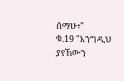ሰማሁ፥"
ቁ.19 "እንግዲህ ያየኸውን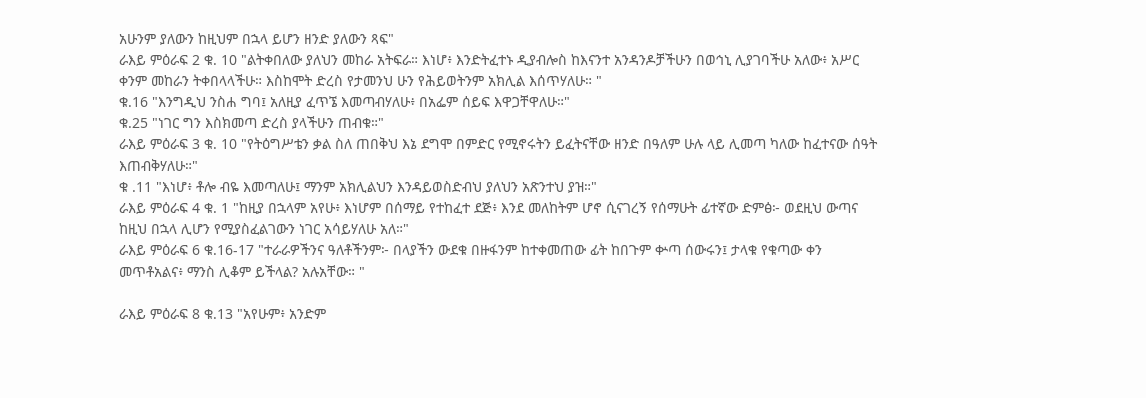አሁንም ያለውን ከዚህም በኋላ ይሆን ዘንድ ያለውን ጻፍ"
ራእይ ምዕራፍ 2 ቁ. 10 "ልትቀበለው ያለህን መከራ አትፍራ። እነሆ፥ እንድትፈተኑ ዲያብሎስ ከእናንተ አንዳንዶቻችሁን በወኅኒ ሊያገባችሁ አለው፥ አሥር ቀንም መከራን ትቀበላላችሁ። እስከሞት ድረስ የታመንህ ሁን የሕይወትንም አክሊል እሰጥሃለሁ። "
ቁ.16 "እንግዲህ ንስሐ ግባ፤ አለዚያ ፈጥኜ እመጣብሃለሁ፥ በአፌም ሰይፍ እዋጋቸዋለሁ።"
ቁ.25 "ነገር ግን እስክመጣ ድረስ ያላችሁን ጠብቁ።"
ራእይ ምዕራፍ 3 ቁ. 10 "የትዕግሥቴን ቃል ስለ ጠበቅህ እኔ ደግሞ በምድር የሚኖሩትን ይፈትናቸው ዘንድ በዓለም ሁሉ ላይ ሊመጣ ካለው ከፈተናው ሰዓት እጠብቅሃለሁ።"
ቁ .11 "እነሆ፥ ቶሎ ብዬ እመጣለሁ፤ ማንም አክሊልህን እንዳይወስድብህ ያለህን አጽንተህ ያዝ።"
ራእይ ምዕራፍ 4 ቁ. 1 "ከዚያ በኋላም አየሁ፥ እነሆም በሰማይ የተከፈተ ደጅ፥ እንደ መለከትም ሆኖ ሲናገረኝ የሰማሁት ፊተኛው ድምፅ፦ ወደዚህ ውጣና ከዚህ በኋላ ሊሆን የሚያስፈልገውን ነገር አሳይሃለሁ አለ።"
ራእይ ምዕራፍ 6 ቁ.16-17 "ተራራዎችንና ዓለቶችንም፦ በላያችን ውደቁ በዙፋንም ከተቀመጠው ፊት ከበጉም ቍጣ ሰውሩን፤ ታላቁ የቁጣው ቀን መጥቶአልና፥ ማንስ ሊቆም ይችላል? አሉአቸው። "

ራእይ ምዕራፍ 8 ቁ.13 "አየሁም፥ አንድም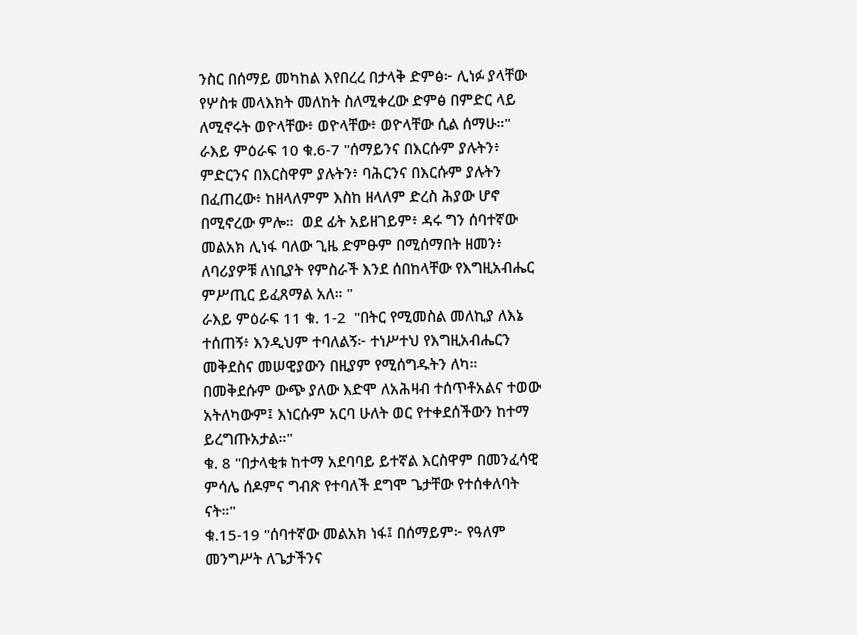ንስር በሰማይ መካከል እየበረረ በታላቅ ድምፅ፦ ሊነፉ ያላቸው የሦስቱ መላእክት መለከት ስለሚቀረው ድምፅ በምድር ላይ ለሚኖሩት ወዮላቸው፥ ወዮላቸው፥ ወዮላቸው ሲል ሰማሁ።"
ራእይ ምዕራፍ 10 ቁ.6-7 "ሰማይንና በእርሱም ያሉትን፥ ምድርንና በእርስዋም ያሉትን፥ ባሕርንና በእርሱም ያሉትን በፈጠረው፥ ከዘላለምም እስከ ዘላለም ድረስ ሕያው ሆኖ በሚኖረው ምሎ።  ወደ ፊት አይዘገይም፥ ዳሩ ግን ሰባተኛው መልአክ ሊነፋ ባለው ጊዜ ድምፁም በሚሰማበት ዘመን፥ ለባሪያዎቹ ለነቢያት የምስራች እንደ ሰበከላቸው የእግዚአብሔር ምሥጢር ይፈጸማል አለ። "
ራእይ ምዕራፍ 11 ቁ. 1-2  "በትር የሚመስል መለኪያ ለእኔ ተሰጠኝ፥ እንዲህም ተባለልኝ፦ ተነሥተህ የእግዚአብሔርን መቅደስና መሠዊያውን በዚያም የሚሰግዱትን ለካ። በመቅደሱም ውጭ ያለው እድሞ ለአሕዛብ ተሰጥቶአልና ተወው አትለካውም፤ እነርሱም አርባ ሁለት ወር የተቀደሰችውን ከተማ ይረግጡአታል።"
ቁ. 8 "በታላቂቱ ከተማ አደባባይ ይተኛል እርስዋም በመንፈሳዊ ምሳሌ ሰዶምና ግብጽ የተባለች ደግሞ ጌታቸው የተሰቀለባት ናት።"
ቁ.15-19 "ሰባተኛው መልአክ ነፋ፤ በሰማይም፦ የዓለም መንግሥት ለጌታችንና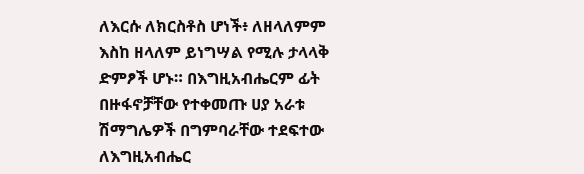ለእርሱ ለክርስቶስ ሆነች፥ ለዘላለምም እስከ ዘላለም ይነግሣል የሚሉ ታላላቅ ድምፆች ሆኑ። በእግዚአብሔርም ፊት በዙፋኖቻቸው የተቀመጡ ሀያ አራቱ ሽማግሌዎች በግምባራቸው ተደፍተው ለእግዚአብሔር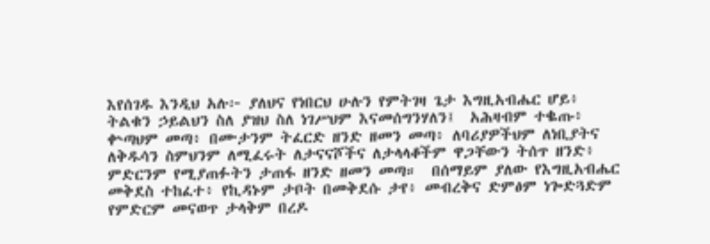እየሰገዱ እንዲህ አሉ፦ ያለህና የነበርህ ሁሉን የምትገዛ ጌታ እግዚአብሔር ሆይ፥ ትልቁን ኃይልህን ስለ ያዝህ ስለ ነገሥህም እናመሰግንሃለን፤  አሕዛብም ተቈጡ፥ ቍጣህም መጣ፥ በሙታንም ትፈርድ ዘንድ ዘመን መጣ፥ ለባሪያዎችህም ለነቢያትና ለቅዱሳን ስምህንም ለሚፈሩት ለታናናሾችና ለታላላቆችም ዋጋቸውን ትሰጥ ዘንድ፥ ምድርንም የሚያጠፉትን ታጠፋ ዘንድ ዘመን መጣ።  በሰማይም ያለው የእግዚአብሔር መቅደስ ተከፈተ፥ የኪዳኑም ታቦት በመቅደሱ ታየ፥ መብረቅና ድምፅም ነጐድጓድም የምድርም መናወጥ ታላቅም በረዶ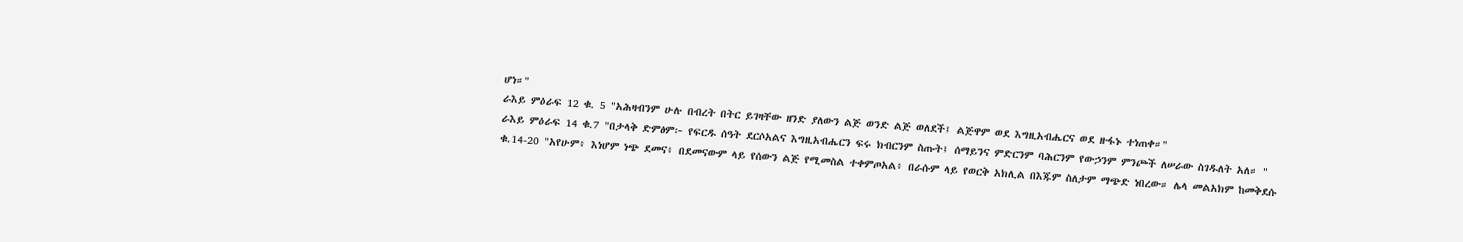ሆነ።"
ራእይ ምዕራፍ 12 ቁ. 5 "አሕዛብንም ሁሉ በብረት በትር ይገዛቸው ዘንድ ያለውን ልጅ ወንድ ልጅ ወለደች፤ ልጅዋም ወደ እግዚአብሔርና ወደ ዙፋኑ ተነጠቀ።"
ራእይ ምዕራፍ 14 ቁ.7 "በታላቅ ድምፅም፦ የፍርዱ ሰዓት ደርሶአልና እግዚአብሔርን ፍሩ ክብርንም ስጡት፤ ሰማይንና ምድርንም ባሕርንም የውኃንም ምንጮች ለሠራው ስገዱለት አለ። "
ቁ.14-20 "አየሁም፥ እነሆም ነጭ ደመና፥ በደመናውም ላይ የሰውን ልጅ የሚመስል ተቀምጦአል፥ በራሱም ላይ የወርቅ አክሊል በእጁም ስለታም ማጭድ ነበረው። ሌላ መልአክም ከመቅደሱ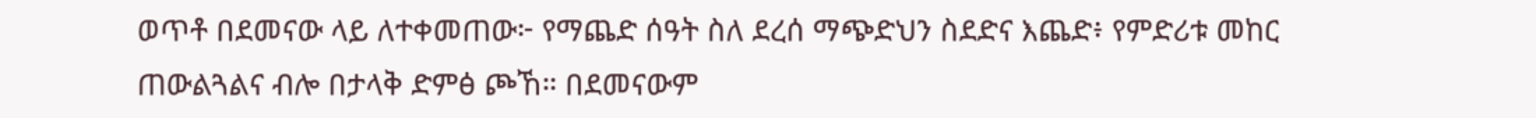ወጥቶ በደመናው ላይ ለተቀመጠው፦ የማጨድ ሰዓት ስለ ደረሰ ማጭድህን ስደድና እጨድ፥ የምድሪቱ መከር ጠውልጓልና ብሎ በታላቅ ድምፅ ጮኸ። በደመናውም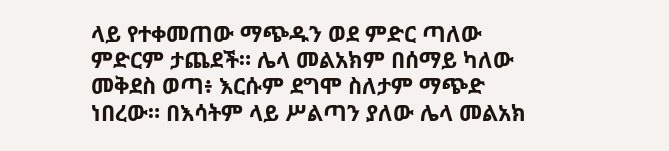ላይ የተቀመጠው ማጭዱን ወደ ምድር ጣለው ምድርም ታጨደች። ሌላ መልአክም በሰማይ ካለው መቅደስ ወጣ፥ እርሱም ደግሞ ስለታም ማጭድ ነበረው። በእሳትም ላይ ሥልጣን ያለው ሌላ መልአክ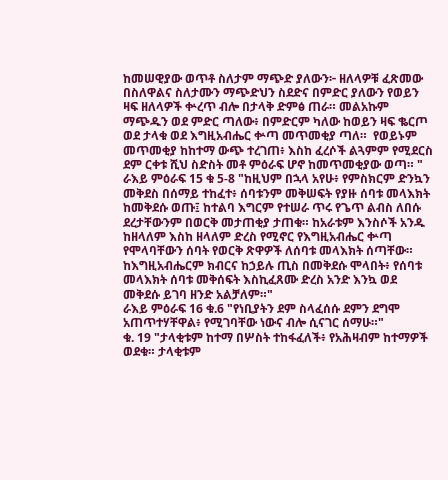ከመሠዊያው ወጥቶ ስለታም ማጭድ ያለውን፦ ዘለላዎቹ ፈጽመው በስለዋልና ስለታሙን ማጭድህን ስደድና በምድር ያለውን የወይን ዛፍ ዘለላዎች ቍረጥ ብሎ በታላቅ ድምፅ ጠራ። መልአኩም ማጭዱን ወደ ምድር ጣለው፥ በምድርም ካለው ከወይን ዛፍ ቈርጦ ወደ ታላቁ ወደ እግዚአብሔር ቍጣ መጥመቂያ ጣለ።  የወይኑም መጥመቂያ ከከተማ ውጭ ተረገጠ፥ እስከ ፈረሶች ልጓምም የሚደርስ ደም ርቀቱ ሺህ ስድስት መቶ ምዕራፍ ሆኖ ከመጥመቂያው ወጣ። "
ራእይ ምዕራፍ 15 ቁ 5-8 "ከዚህም በኋላ አየሁ፥ የምስክርም ድንኳን መቅደስ በሰማይ ተከፈተ፥ ሰባቱንም መቅሠፍት የያዙ ሰባቱ መላእክት ከመቅደሱ ወጡ፤ ከተልባ እግርም የተሠራ ጥሩ የጌጥ ልብስ ለበሱ ደረታቸውንም በወርቅ መታጠቂያ ታጠቁ። ከአራቱም እንስሶች አንዱ ከዘላለም እስከ ዘላለም ድረስ የሚኖር የእግዚአብሔር ቍጣ የሞላባቸውን ሰባት የወርቅ ጽዋዎች ለሰባቱ መላእክት ሰጣቸው።  ከእግዚአብሔርም ክብርና ከኃይሉ ጢስ በመቅደሱ ሞላበት፥ የሰባቱ መላእክት ሰባቱ መቅሰፍት እስኪፈጸሙ ድረስ አንድ እንኳ ወደ መቅደሱ ይገባ ዘንድ አልቻለም።"
ራእይ ምዕራፍ 16 ቁ.6 "የነቢያትን ደም ስላፈሰሱ ደምን ደግሞ አጠጥተሃቸዋል፥ የሚገባቸው ነውና ብሎ ሲናገር ሰማሁ።"
ቁ. 19 "ታላቂቱም ከተማ በሦስት ተከፋፈለች፥ የአሕዛብም ከተማዎች ወደቁ። ታላቂቱም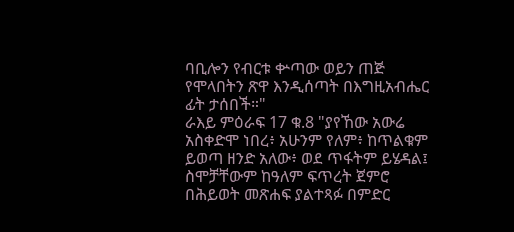ባቢሎን የብርቱ ቍጣው ወይን ጠጅ የሞላበትን ጽዋ እንዲሰጣት በእግዚአብሔር ፊት ታሰበች።"
ራእይ ምዕራፍ 17 ቁ.8 "ያየኸው አውሬ አስቀድሞ ነበረ፥ አሁንም የለም፥ ከጥልቁም ይወጣ ዘንድ አለው፥ ወደ ጥፋትም ይሄዳል፤ ስሞቻቸውም ከዓለም ፍጥረት ጀምሮ በሕይወት መጽሐፍ ያልተጻፉ በምድር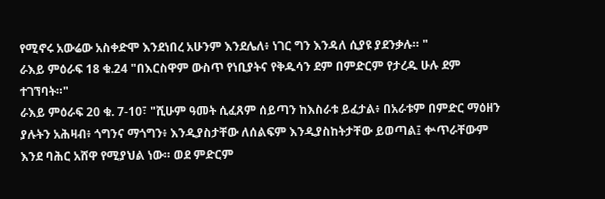የሚኖሩ አውሬው አስቀድሞ እንደነበረ አሁንም እንደሌለ፥ ነገር ግን እንዳለ ሲያዩ ያደንቃሉ። "
ራእይ ምዕራፍ 18 ቁ.24 "በእርስዋም ውስጥ የነቢያትና የቅዱሳን ደም በምድርም የታረዱ ሁሉ ደም ተገኘባት።"
ራእይ ምዕራፍ 20 ቁ. 7-10፣ "ሺሁም ዓመት ሲፈጸም ሰይጣን ከእስራቱ ይፈታል፥ በአራቱም በምድር ማዕዘን ያሉትን አሕዛብ፥ ጎግንና ማጎግን፥ እንዲያስታቸው ለሰልፍም እንዲያስከትታቸው ይወጣል፤ ቍጥራቸውም እንደ ባሕር አሸዋ የሚያህል ነው። ወደ ምድርም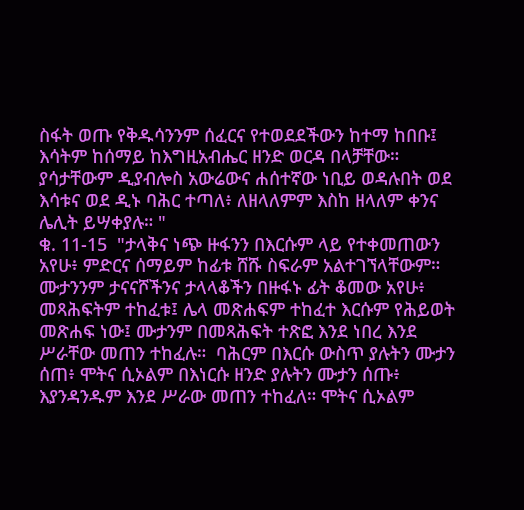ስፋት ወጡ የቅዱሳንንም ሰፈርና የተወደደችውን ከተማ ከበቡ፤ እሳትም ከሰማይ ከእግዚአብሔር ዘንድ ወርዳ በላቻቸው። ያሳታቸውም ዲያብሎስ አውሬውና ሐሰተኛው ነቢይ ወዳሉበት ወደ እሳቱና ወደ ዲኑ ባሕር ተጣለ፥ ለዘላለምም እስከ ዘላለም ቀንና ሌሊት ይሣቀያሉ። "
ቁ. 11-15  "ታላቅና ነጭ ዙፋንን በእርሱም ላይ የተቀመጠውን አየሁ፥ ምድርና ሰማይም ከፊቱ ሸሹ ስፍራም አልተገኘላቸውም። ሙታንንም ታናናሾችንና ታላላቆችን በዙፋኑ ፊት ቆመው አየሁ፥ መጻሕፍትም ተከፈቱ፤ ሌላ መጽሐፍም ተከፈተ እርሱም የሕይወት መጽሐፍ ነው፤ ሙታንም በመጻሕፍት ተጽፎ እንደ ነበረ እንደ ሥራቸው መጠን ተከፈሉ።  ባሕርም በእርሱ ውስጥ ያሉትን ሙታን ሰጠ፥ ሞትና ሲኦልም በእነርሱ ዘንድ ያሉትን ሙታን ሰጡ፥ እያንዳንዱም እንደ ሥራው መጠን ተከፈለ። ሞትና ሲኦልም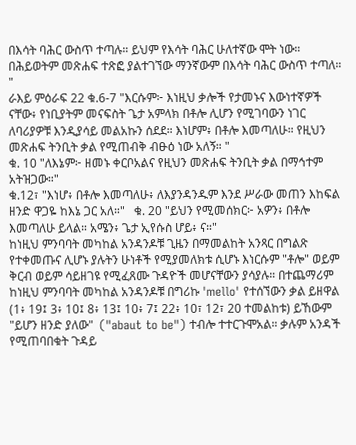በእሳት ባሕር ውስጥ ተጣሉ። ይህም የእሳት ባሕር ሁለተኛው ሞት ነው።  በሕይወትም መጽሐፍ ተጽፎ ያልተገኘው ማንኛውም በእሳት ባሕር ውስጥ ተጣለ። "
ራእይ ምዕራፍ 22 ቁ.6-7 "እርሱም፦ እነዚህ ቃሎች የታመኑና እውነተኛዎች ናቸው፥ የነቢያትም መናፍስት ጌታ አምላክ በቶሎ ሊሆን የሚገባውን ነገር ለባሪያዎቹ እንዲያሳይ መልአኩን ሰደደ። እነሆም፥ በቶሎ እመጣለሁ። የዚህን መጽሐፍ ትንቢት ቃል የሚጠብቅ ብፁዕ ነው አለኝ። "
ቁ. 10 "ለእኔም፦ ዘመኑ ቀርቦአልና የዚህን መጽሐፍ ትንቢት ቃል በማኅተም አትዝጋው።"
ቁ.12፣ "እነሆ፥ በቶሎ እመጣለሁ፥ ለእያንዳንዱም እንደ ሥራው መጠን እከፍል ዘንድ ዋጋዬ ከእኔ ጋር አለ።"   ቁ. 20 "ይህን የሚመሰክር፦ አዎን፥ በቶሎ እመጣለሁ ይላል። አሜን፥ ጌታ ኢየሱስ ሆይ፥ ና።"
ከነዚህ ምንባባት መካከል አንዳንዶቹ ጊዜን በማመልከት አንጻር በግልጽ የተቀመጡና ሊሆኑ ያሉትን ሁነቶች የሚያመለክቱ ሲሆኑ እነርሱም "ቶሎ" ወይም ቅርብ ወይም ሳይዘገዩ የሚፈጸሙ ጉዳዮች መሆናቸውን ያሳያሉ። በተጨማሪም ከነዚህ ምንባባት መካከል አንዳንዶቹ በግሪኩ 'mello' የተሰኘውን ቃል ይዘዋል (1፥ 19፤ 3፥ 10፤ 8፥ 13፤ 10፥ 7፤ 22፥ 10፣ 12፣ 20 ተመልከቱ) ይኸውም "ይሆን ዘንድ ያለው"  ("abaut to be") ተብሎ ተተርጉሞአል። ቃሉም አንዳች የሚጠባበቁት ጉዳይ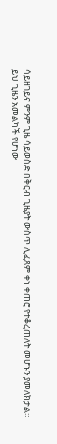ሳይዘገይና ምንም ጊዜ ሳይወስድ በቅርብ ጊዜያት ውስጥ ሊፈጸም ቀነ ቀጠሮ የተቆረጠለት መሆኑን ያመለክታል።
ይህ ጊዜን አመልካች የሆነው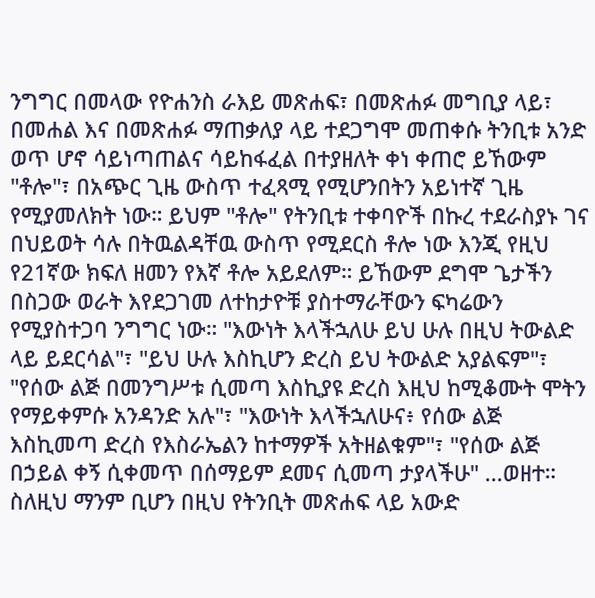ንግግር በመላው የዮሐንስ ራእይ መጽሐፍ፣ በመጽሐፉ መግቢያ ላይ፣ በመሐል እና በመጽሐፉ ማጠቃለያ ላይ ተደጋግሞ መጠቀሱ ትንቢቱ አንድ ወጥ ሆኖ ሳይነጣጠልና ሳይከፋፈል በተያዘለት ቀነ ቀጠሮ ይኸውም "ቶሎ"፣ በአጭር ጊዜ ውስጥ ተፈጻሚ የሚሆንበትን አይነተኛ ጊዜ የሚያመለክት ነው። ይህም "ቶሎ" የትንቢቱ ተቀባዮች በኩረ ተደራስያኑ ገና በህይወት ሳሉ በትዉልዳቸዉ ውስጥ የሚደርስ ቶሎ ነው እንጂ የዚህ የ21ኛው ክፍለ ዘመን የእኛ ቶሎ አይደለም። ይኸውም ደግሞ ጌታችን በስጋው ወራት እየደጋገመ ለተከታዮቹ ያስተማራቸውን ፍካሬውን የሚያስተጋባ ንግግር ነው። "እውነት እላችኋለሁ ይህ ሁሉ በዚህ ትውልድ ላይ ይደርሳል"፣ "ይህ ሁሉ እስኪሆን ድረስ ይህ ትውልድ አያልፍም"፣ "የሰው ልጅ በመንግሥቱ ሲመጣ እስኪያዩ ድረስ እዚህ ከሚቆሙት ሞትን የማይቀምሱ አንዳንድ አሉ"፣ "እውነት እላችኋለሁና፥ የሰው ልጅ እስኪመጣ ድረስ የእስራኤልን ከተማዎች አትዘልቁም"፣ "የሰው ልጅ በኃይል ቀኝ ሲቀመጥ በሰማይም ደመና ሲመጣ ታያላችሁ" ...ወዘተ።
ስለዚህ ማንም ቢሆን በዚህ የትንቢት መጽሐፍ ላይ አውድ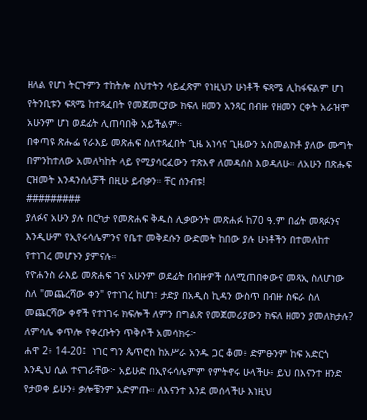ዘለል የሆነ ትርጉምን ተከትሎ ስህተትን ሳይፈጽም የነዚህን ሁነቶች ፍጻሜ ሊከፋፍልም ሆነ የትንቢቱን ፍጻሜ ከተጻፈበት የመጀመርያው ክፍለ ዘመን አንጻር በብዙ የዘመን ርቀት አራዝሞ አሁንም ሆነ ወደፊት ሊጠባበቅ አይችልም።
በቀጣዩ ጽሑፌ የራእይ መጽሐፍ ስለተጻፈበት ጊዜ አነሳና ጊዜውን አስመልክቶ ያለው ሙግት በምንከተለው አመለካከት ላይ የሚያሳርፈውን ተጽእኖ ለመዳሰስ እወዳለሁ። ለአሁን በጽሑፍ ርዝመት እንዳንሰለቻች በዚሁ ይብቃን። ቸር ሰንብቱ!
#########
ያለፉና አሁን ያሉ በርካታ የመጽሐፍ ቅዱስ ሊቃውንት መጽሐፉ ከ70 ዓ.ም በፊት መጻፉንና እንዲሁም የኢየሩሳሌምንና የቤተ መቅደሱን ውድመት ከበው ያሉ ሁነቶችን በተመለከተ የተነገረ መሆኑን ያምናሉ።
የዮሐንስ ራእይ መጽሐፍ ገና አሁንም ወደፊት በብዙዎች ሰለሚጠበቀውና መጻኢ ስለሆነው ስለ "መጨረሻው ቀን" የተነገረ ከሆነ፣ ታድያ በአዲስ ኪዳን ውስጥ በብዙ ስፍራ ስለ መጨርሻው ቀኖች የተነገሩ ክፍሎች ለምን በግልጽ የመጀመሪያውን ክፍለ ዘመን ያመለክታሉ? ለምሳሌ ቀጥሎ የቀረቡትን ጥቅሶች አመሳክሩ፦
ሐዋ 2፥ 14-20፤  ነገር ግን ጴጥሮስ ከአሥራ አንዱ ጋር ቆመ፥ ድምፁንም ከፍ አድርጎ እንዲህ ሲል ተናገራቸው፦ አይሁድ በኢየሩሳሌምም የምትኖሩ ሁላችሁ፥ ይህ በእናንተ ዘንድ የታወቀ ይሁን፥ ቃሎቼንም አድምጡ። ለእናንተ እንደ መሰላችሁ እነዚህ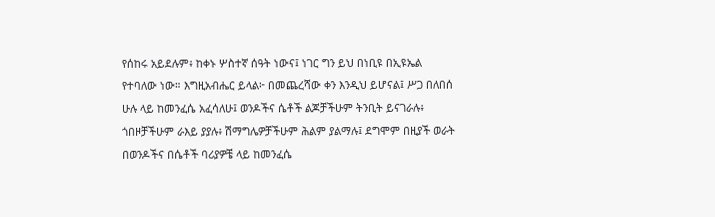የሰከሩ አይደሉም፥ ከቀኑ ሦስተኛ ሰዓት ነውና፤ ነገር ግን ይህ በነቢዩ በኢዩኤል የተባለው ነው። እግዚአብሔር ይላል፦ በመጨረሻው ቀን እንዲህ ይሆናል፤ ሥጋ በለበሰ ሁሉ ላይ ከመንፈሴ አፈሳለሁ፤ ወንዶችና ሴቶች ልጆቻችሁም ትንቢት ይናገራሉ፥ ጎበዞቻችሁም ራእይ ያያሉ፥ ሽማግሌዎቻችሁም ሕልም ያልማሉ፤ ደግሞም በዚያች ወራት በወንዶችና በሴቶች ባሪያዎቼ ላይ ከመንፈሴ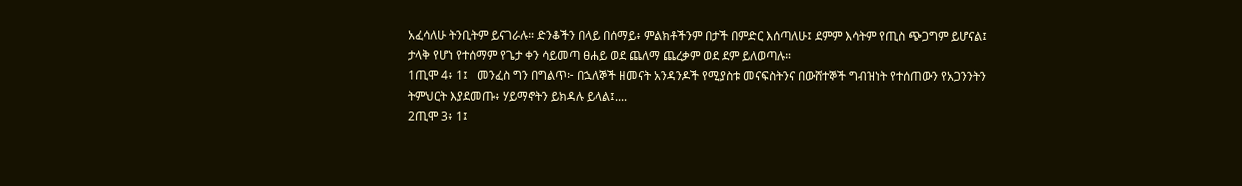አፈሳለሁ ትንቢትም ይናገራሉ። ድንቆችን በላይ በሰማይ፥ ምልክቶችንም በታች በምድር እሰጣለሁ፤ ደምም እሳትም የጢስ ጭጋግም ይሆናል፤ ታላቅ የሆነ የተሰማም የጌታ ቀን ሳይመጣ ፀሐይ ወደ ጨለማ ጨረቃም ወደ ደም ይለወጣሉ።
1ጢሞ 4፥ 1፤   መንፈስ ግን በግልጥ፦ በኋለኞች ዘመናት አንዳንዶች የሚያስቱ መናፍስትንና በውሸተኞች ግብዝነት የተሰጠውን የአጋንንትን ትምህርት እያደመጡ፥ ሃይማኖትን ይክዳሉ ይላል፤....
2ጢሞ 3፥ 1፤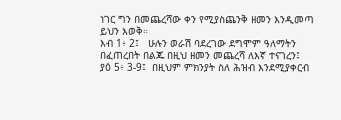ነገር ግን በመጨረሻው ቀን የሚያስጨንቅ ዘመን እንዲመጣ ይህን እወቅ።
እብ 1፥ 2፤   ሁሉን ወራሽ ባደረገው ደግሞም ዓለማትን በፈጠረበት በልጁ በዚህ ዘመን መጨረሻ ለእኛ ተናገረን፤
ያዕ 5፥ 3-9፤  በዚህም ምክንያት ስለ ሕዝብ እንደሚያቀርብ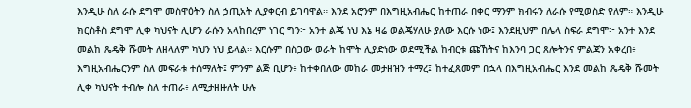እንዲሁ ስለ ራሱ ደግሞ መስዋዕትን ስለ ኃጢአት ሊያቀርብ ይገባዋል። እንደ አሮንም በእግዚአብሔር ከተጠራ በቀር ማንም ክብሩን ለራሱ የሚወስድ የለም። እንዲሁ ክርስቶስ ደግሞ ሊቀ ካህናት ሊሆን ራሱን አላከበረም ነገር ግን፦ አንተ ልጄ ነህ እኔ ዛሬ ወልጄሃለሁ ያለው እርሱ ነው፤ እንደዚህም በሌላ ስፍራ ደግሞ፦ አንተ እንደ መልከ ጼዴቅ ሹመት ለዘላለም ካህን ነህ ይላል። እርሱም በስጋው ወራት ከሞት ሊያድነው ወደሚችል ከብርቱ ጩኸትና ከእንባ ጋር ጸሎትንና ምልጃን አቀረበ፥ እግዚአብሔርንም ስለ መፍራቱ ተሰማለት፤ ምንም ልጅ ቢሆን፥ ከተቀበለው መከራ መታዘዝን ተማረ፤ ከተፈጸመም በኋላ በእግዚአብሔር እንደ መልከ ጼዴቅ ሹመት ሊቀ ካህናት ተብሎ ስለ ተጠራ፥ ለሚታዘዙለት ሁሉ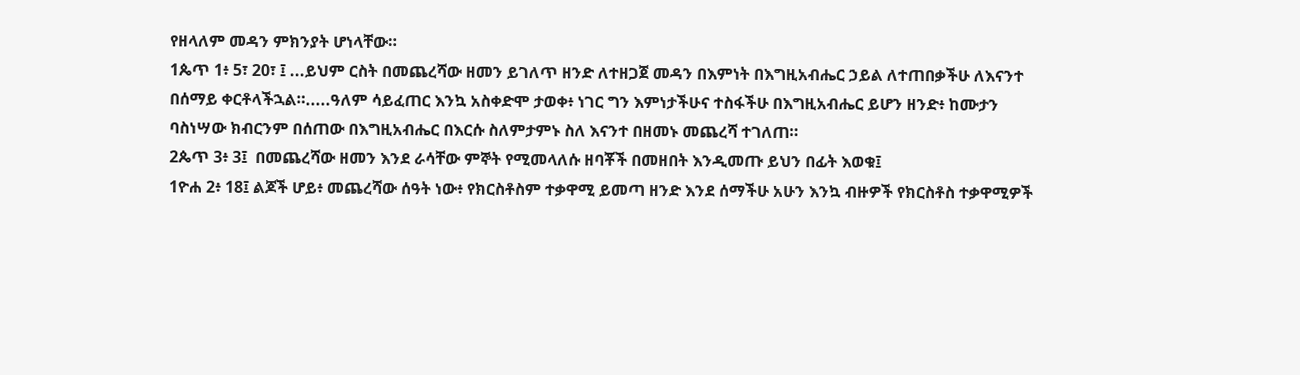የዘላለም መዳን ምክንያት ሆነላቸው።
1ጴጥ 1፥ 5፣ 20፣ ፤ ...ይህም ርስት በመጨረሻው ዘመን ይገለጥ ዘንድ ለተዘጋጀ መዳን በእምነት በእግዚአብሔር ኃይል ለተጠበቃችሁ ለእናንተ በሰማይ ቀርቶላችኋል።.....ዓለም ሳይፈጠር እንኳ አስቀድሞ ታወቀ፥ ነገር ግን እምነታችሁና ተስፋችሁ በእግዚአብሔር ይሆን ዘንድ፥ ከሙታን ባስነሣው ክብርንም በሰጠው በእግዚአብሔር በእርሱ ስለምታምኑ ስለ እናንተ በዘመኑ መጨረሻ ተገለጠ።
2ጴጥ 3፥ 3፤  በመጨረሻው ዘመን እንደ ራሳቸው ምኞት የሚመላለሱ ዘባቾች በመዘበት እንዲመጡ ይህን በፊት እወቁ፤
1ዮሐ 2፥ 18፤ ልጆች ሆይ፥ መጨረሻው ሰዓት ነው፥ የክርስቶስም ተቃዋሚ ይመጣ ዘንድ እንደ ሰማችሁ አሁን እንኳ ብዙዎች የክርስቶስ ተቃዋሚዎች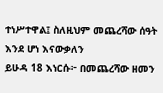ተነሥተዋል፤ ስለዚህም መጨረሻው ሰዓት እንደ ሆነ እናውቃለን
ይሁዳ 18 እነርሱ፦ በመጨረሻው ዘመን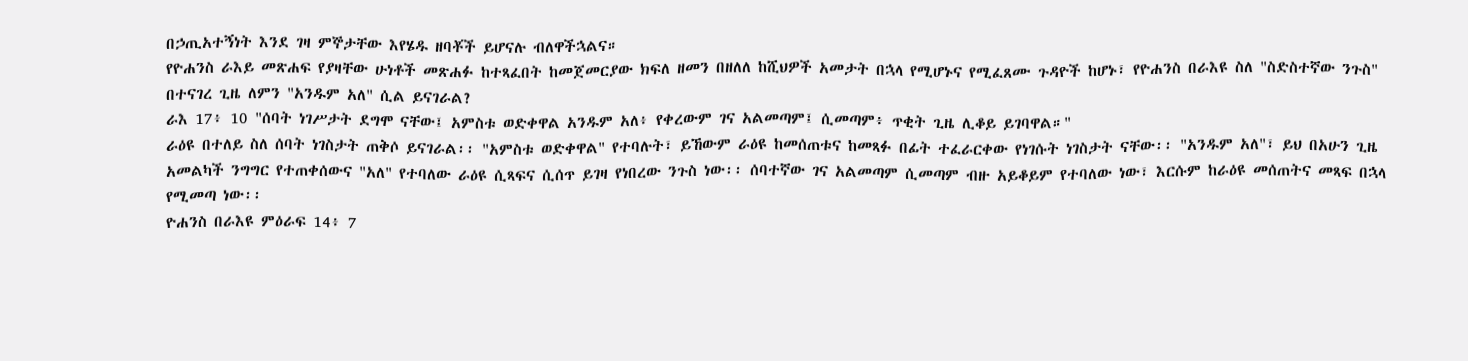በኃጢአተኝነት እንደ ገዛ ምኞታቸው እየሄዱ ዘባቾች ይሆናሉ ብለዋችኋልና።
የዮሐንስ ራእይ መጽሐፍ የያዛቸው ሁነቶች መጽሐፉ ከተጻፈበት ከመጀመርያው ክፍለ ዘመን በዘለለ ከሺህዎች አመታት በኋላ የሚሆኑና የሚፈጸሙ ጉዳዮች ከሆኑ፣ የዮሐንስ በራእዩ ስለ "ስድስተኛው ንጉስ" በተናገረ ጊዜ ለምን "አንዱም አለ" ሲል ይናገራል?
ራእ 17፥ 10 "ሰባት ነገሥታት ደግሞ ናቸው፤ አምስቱ ወድቀዋል አንዱም አለ፥ የቀረውም ገና አልመጣም፤ ሲመጣም፥ ጥቂት ጊዜ ሊቆይ ይገባዋል።"
ራዕዩ በተለይ ስለ ሰባት ነገስታት ጠቅሶ ይናገራል፡፡ "አምስቱ ወድቀዋል" የተባሉት፣ ይኸውም ራዕዩ ከመሰጠቱና ከመጻፉ በፊት ተፈራርቀው የነገሱት ነገስታት ናቸው፡፡ "አንዱም አለ"፣ ይህ በአሁን ጊዜ አመልካች ንግግር የተጠቀሰውና "አለ" የተባለው ራዕዩ ሲጻፍና ሲሰጥ ይገዛ የነበረው ንጉስ ነው፡፡ ሰባተኛው ገና አልመጣም ሲመጣም ብዙ አይቆይም የተባለው ነው፣ እርሱም ከራዕዩ መሰጠትና መጻፍ በኋላ የሚመጣ ነው፡፡
ዮሐንስ በራእዩ ምዕራፍ 14፥ 7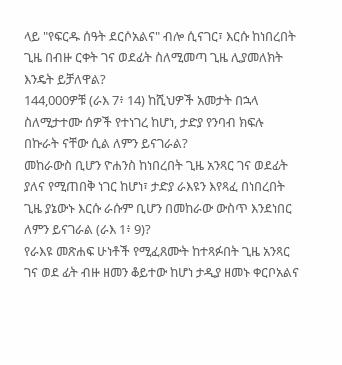ላይ "የፍርዱ ሰዓት ደርሶአልና" ብሎ ሲናገር፣ እርሱ ከነበረበት ጊዜ በብዙ ርቀት ገና ወደፊት ስለሚመጣ ጊዜ ሊያመለክት እንዴት ይቻለዋል?
144,000ዎቹ (ራእ 7፥ 14) ከሺህዎች አመታት በኋላ ስለሚታተሙ ሰዎች የተነገረ ከሆነ, ታድያ የንባብ ክፍሉ በኩራት ናቸው ሲል ለምን ይናገራል?
መከራውስ ቢሆን ዮሐንስ ከነበረበት ጊዜ አንጻር ገና ወደፊት ያለና የሚጠበቅ ነገር ከሆነ፣ ታድያ ራእዩን እየጻፈ በነበረበት ጊዜ ያኔውኑ እርሱ ራሱም ቢሆን በመከራው ውስጥ እንደነበር ለምን ይናገራል (ራእ 1፥ 9)?
የራእዩ መጽሐፍ ሁነቶች የሚፈጸሙት ከተጻፉበት ጊዜ አንጻር ገና ወደ ፊት ብዙ ዘመን ቆይተው ከሆነ ታዲያ ዘመኑ ቀርቦአልና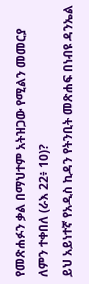የመጽሐፉን ቃል በማህተም አትዝጋው የሚልን መመርያ ለምን ተቀበለ (ራእ 22፥ 10)?
ይህ አይነተኛ የአዲስ ኪዳን የትንቢት መጽሐፍ በነብዩ ዳንኤል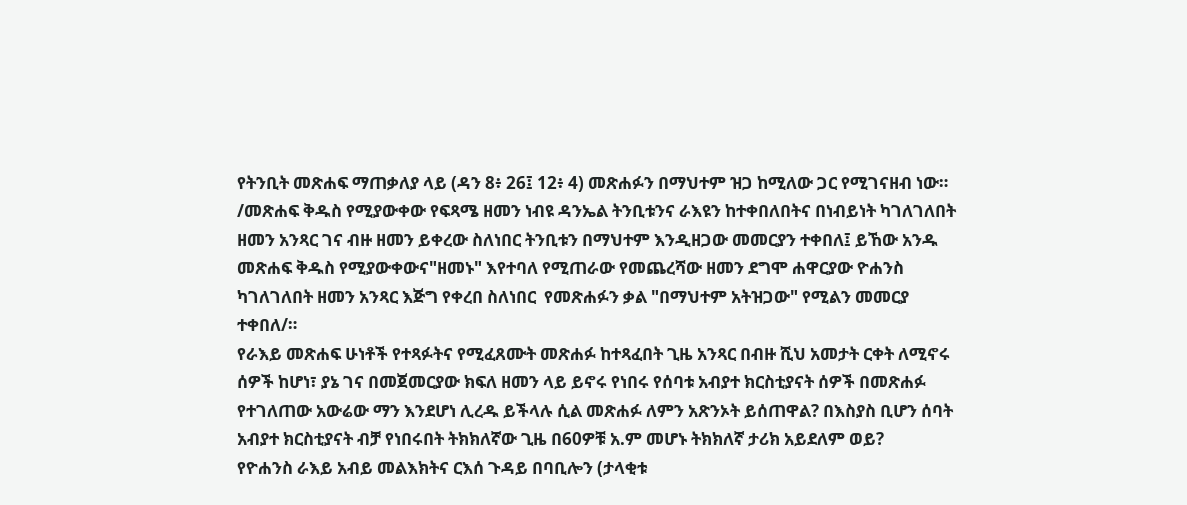የትንቢት መጽሐፍ ማጠቃለያ ላይ (ዳን 8፥ 26፤ 12፥ 4) መጽሐፉን በማህተም ዝጋ ከሚለው ጋር የሚገናዘብ ነው። /መጽሐፍ ቅዱስ የሚያውቀው የፍጻሜ ዘመን ነብዩ ዳንኤል ትንቢቱንና ራእዩን ከተቀበለበትና በነብይነት ካገለገለበት ዘመን አንጻር ገና ብዙ ዘመን ይቀረው ስለነበር ትንቢቱን በማህተም እንዲዘጋው መመርያን ተቀበለ፤ ይኸው አንዱ መጽሐፍ ቅዱስ የሚያውቀውና"ዘመኑ" እየተባለ የሚጠራው የመጨረሻው ዘመን ደግሞ ሐዋርያው ዮሐንስ ካገለገለበት ዘመን አንጻር እጅግ የቀረበ ስለነበር  የመጽሐፉን ቃል "በማህተም አትዝጋው" የሚልን መመርያ ተቀበለ/።
የራእይ መጽሐፍ ሁነቶች የተጻፉትና የሚፈጸሙት መጽሐፉ ከተጻፈበት ጊዜ አንጻር በብዙ ሺህ አመታት ርቀት ለሚኖሩ ሰዎች ከሆነ፣ ያኔ ገና በመጀመርያው ክፍለ ዘመን ላይ ይኖሩ የነበሩ የሰባቱ አብያተ ክርስቲያናት ሰዎች በመጽሐፉ የተገለጠው አውሬው ማን እንደሆነ ሊረዱ ይችላሉ ሲል መጽሐፉ ለምን አጽንኦት ይሰጠዋል? በእስያስ ቢሆን ሰባት አብያተ ክርስቲያናት ብቻ የነበሩበት ትክክለኛው ጊዜ በ60ዎቹ አ.ም መሆኑ ትክክለኛ ታሪክ አይደለም ወይ?
የዮሐንስ ራእይ አብይ መልእክትና ርእሰ ጉዳይ በባቢሎን (ታላቂቱ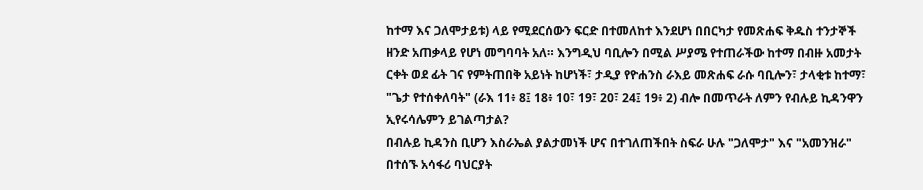ከተማ እና ጋለሞታይቱ) ላይ የሚደርሰውን ፍርድ በተመለከተ እንደሆነ በበርካታ የመጽሐፍ ቅዱስ ተንታኞች ዘንድ አጠቃላይ የሆነ መግባባት አለ። እንግዲህ ባቢሎን በሚል ሥያሜ የተጠራችው ከተማ በብዙ አመታት ርቀት ወደ ፊት ገና የምትጠበቅ አይነት ከሆነች፣ ታዲያ የዮሐንስ ራእይ መጽሐፍ ራሱ ባቢሎን፣ ታላቂቱ ከተማ፣ "ጌታ የተሰቀለባት" (ራእ 11፥ 8፤ 18፥ 10፣ 19፣ 20፣ 24፤ 19፥ 2) ብሎ በመጥራት ለምን የብሉይ ኪዳንዋን ኢየሩሳሌምን ይገልጣታል?
በብሉይ ኪዳንስ ቢሆን እስራኤል ያልታመነች ሆና በተገለጠችበት ስፍራ ሁሉ "ጋለሞታ" እና "አመንዝራ" በተሰኙ አሳፋሪ ባህርያት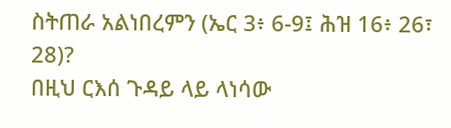ስትጠራ አልነበረምን (ኤር 3፥ 6-9፤ ሕዝ 16፥ 26፣ 28)?
በዚህ ርእሰ ጉዳይ ላይ ላነሳው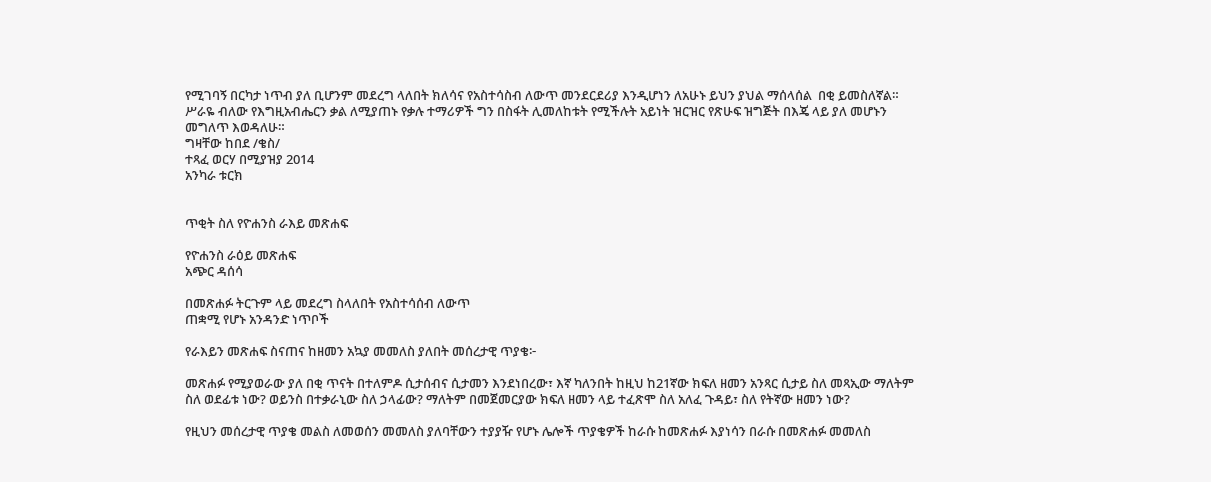የሚገባኝ በርካታ ነጥብ ያለ ቢሆንም መደረግ ላለበት ክለሳና የአስተሳስብ ለውጥ መንደርደሪያ እንዲሆነን ለአሁኑ ይህን ያህል ማሰላሰል  በቂ ይመስለኛል። ሥራዬ ብለው የእግዚአብሔርን ቃል ለሚያጠኑ የቃሉ ተማሪዎች ግን በስፋት ሊመለከቱት የሚችሉት አይነት ዝርዝር የጽሁፍ ዝግጅት በእጄ ላይ ያለ መሆኑን መግለጥ እወዳለሁ።
ግዛቸው ከበደ /ቄስ/
ተጻፈ ወርሃ በሚያዝያ 2014
አንካራ ቱርክ


ጥቂት ስለ የዮሐንስ ራእይ መጽሐፍ

የዮሐንስ ራዕይ መጽሐፍ
አጭር ዳሰሳ

በመጽሐፉ ትርጉም ላይ መደረግ ስላለበት የአስተሳሰብ ለውጥ
ጠቋሚ የሆኑ አንዳንድ ነጥቦች

የራእይን መጽሐፍ ስናጠና ከዘመን አኳያ መመለስ ያለበት መሰረታዊ ጥያቄ፦

መጽሐፉ የሚያወራው ያለ በቂ ጥናት በተለምዶ ሲታሰብና ሲታመን እንደነበረው፣ እኛ ካለንበት ከዚህ ከ21ኛው ክፍለ ዘመን አንጻር ሲታይ ስለ መጻኢው ማለትም ስለ ወደፊቱ ነው? ወይንስ በተቃራኒው ስለ ኃላፊው? ማለትም በመጀመርያው ክፍለ ዘመን ላይ ተፈጽሞ ስለ አለፈ ጉዳይ፣ ስለ የትኛው ዘመን ነው?

የዚህን መሰረታዊ ጥያቄ መልስ ለመወሰን መመለስ ያለባቸውን ተያያዥ የሆኑ ሌሎች ጥያቄዎች ከራሱ ከመጽሐፉ እያነሳን በራሱ በመጽሐፉ መመለስ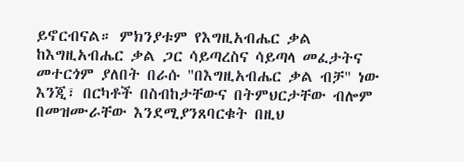ይኖርብናል። ምክንያቱም የእግዚአብሔር ቃል ከእግዚአብሔር ቃል ጋር ሳይጣረስና ሳይጣላ መፈታትና መተርጎም ያለበት በራሱ "በእግዚአብሔር ቃል ብቻ" ነው እንጂ፣ በርካቶች በስብከታቸውና በትምህርታቸው ብሎም በመዝሙራቸው እንደሚያንጸባርቁት በዚህ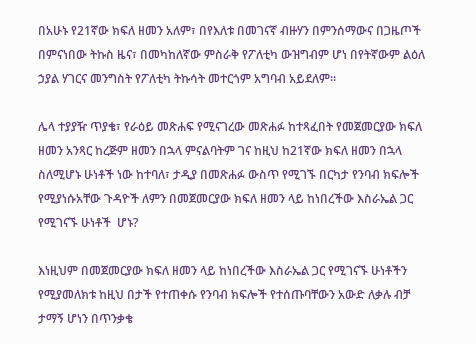በአሁኑ የ21ኛው ክፍለ ዘመን አለም፣ በየእለቱ በመገናኛ ብዙሃን በምንሰማውና በጋዜጦች በምናነበው ትኩስ ዜና፣ በመካከለኛው ምስራቅ የፖለቲካ ውዝግብም ሆነ በየትኛውም ልዕለ ኃያል ሃገርና መንግስት የፖለቲካ ትኩሳት መተርጎም አግባብ አይደለም።

ሌላ ተያያዥ ጥያቄ፣ የራዕይ መጽሐፍ የሚናገረው መጽሐፉ ከተጻፈበት የመጀመርያው ክፍለ ዘመን አንጻር ከረጅም ዘመን በኋላ ምናልባትም ገና ከዚህ ከ21ኛው ክፍለ ዘመን በኋላ ስለሚሆኑ ሁነቶች ነው ከተባለ፣ ታዲያ በመጽሐፉ ውስጥ የሚገኙ በርካታ የንባብ ክፍሎች የሚያነሱአቸው ጉዳዮች ለምን በመጀመርያው ክፍለ ዘመን ላይ ከነበረችው እስራኤል ጋር የሚገናኙ ሁነቶች  ሆኑ?

እነዚህም በመጀመርያው ክፍለ ዘመን ላይ ከነበረችው እስራኤል ጋር የሚገናኙ ሁነቶችን የሚያመለክቱ ከዚህ በታች የተጠቀሱ የንባብ ክፍሎች የተሰጡባቸውን አውድ ለቃሉ ብቻ ታማኝ ሆነን በጥንቃቄ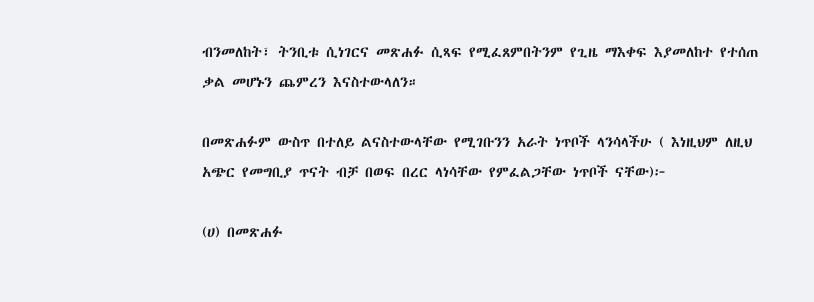ብንመለከት፣ ትንቢቱ ሲነገርና መጽሐፉ ሲጻፍ የሚፈጸምበትንም የጊዜ ማእቀፍ እያመለከተ የተሰጠ ቃል መሆኑን ጨምረን እናስተውላለን።

በመጽሐፉም ውስጥ በተለይ ልናስተውላቸው የሚገቡንን አራት ነጥቦች ላንሳላችሁ ( እነዚህም ለዚህ አጭር የመግቢያ ጥናት ብቻ በወፍ በረር ላነሳቸው የምፈልጋቸው ነጥቦች ናቸው)፦

(ሀ) በመጽሐፉ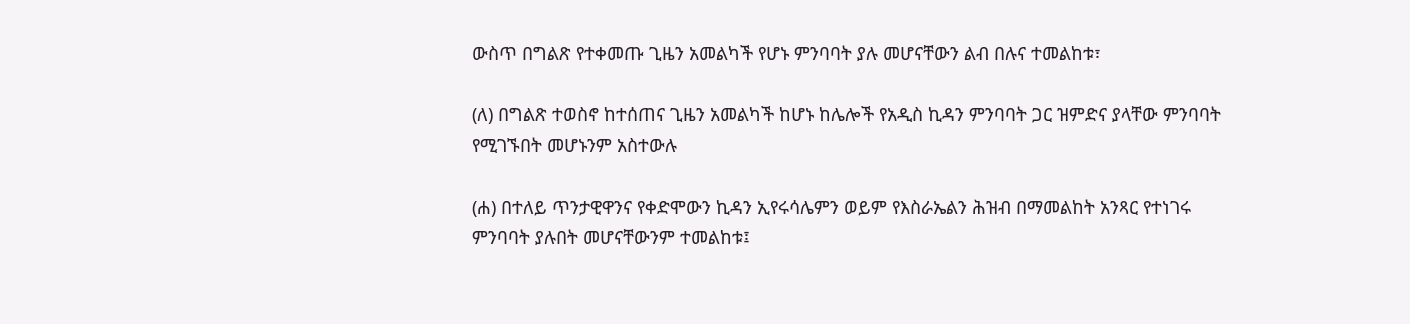ውስጥ በግልጽ የተቀመጡ ጊዜን አመልካች የሆኑ ምንባባት ያሉ መሆናቸውን ልብ በሉና ተመልከቱ፣

(ለ) በግልጽ ተወስኖ ከተሰጠና ጊዜን አመልካች ከሆኑ ከሌሎች የአዲስ ኪዳን ምንባባት ጋር ዝምድና ያላቸው ምንባባት የሚገኙበት መሆኑንም አስተውሉ

(ሐ) በተለይ ጥንታዊዋንና የቀድሞውን ኪዳን ኢየሩሳሌምን ወይም የእስራኤልን ሕዝብ በማመልከት አንጻር የተነገሩ ምንባባት ያሉበት መሆናቸውንም ተመልከቱ፤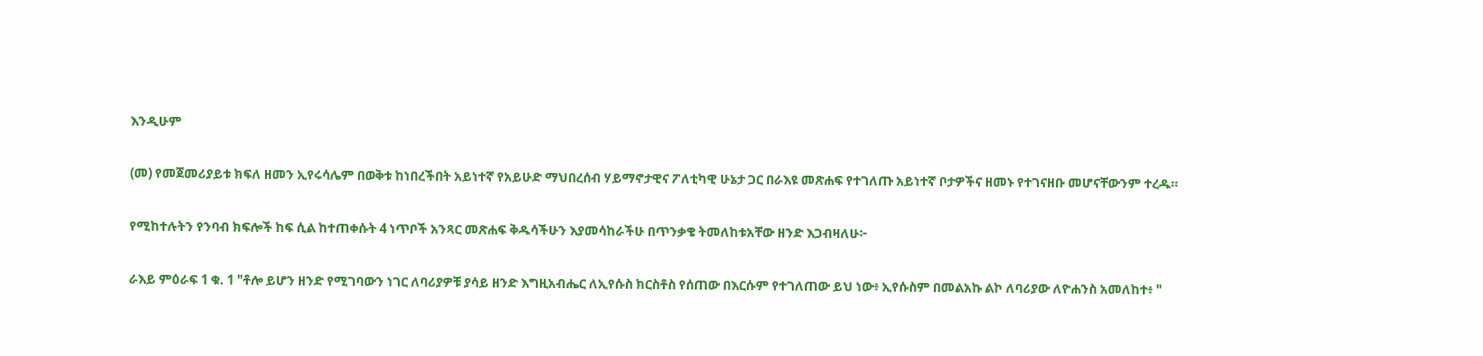እንዲሁም

(መ) የመጀመሪያይቱ ክፍለ ዘመን ኢየሩሳሌም በወቅቱ ከነበረችበት አይነተኛ የአይሁድ ማህበረሰብ ሃይማኖታዊና ፖለቲካዊ ሁኔታ ጋር በራእዩ መጽሐፍ የተገለጡ አይነተኛ ቦታዎችና ዘመኑ የተገናዘቡ መሆናቸውንም ተረዱ።

የሚከተሉትን የንባብ ክፍሎች ከፍ ሲል ከተጠቀሱት 4 ነጥቦች አንጻር መጽሐፍ ቅዱሳችሁን እያመሳከራችሁ በጥንቃቄ ትመለከቱአቸው ዘንድ እጋብዛለሁ፦

ራእይ ምዕራፍ 1 ቁ. 1 "ቶሎ ይሆን ዘንድ የሚገባውን ነገር ለባሪያዎቹ ያሳይ ዘንድ እግዚአብሔር ለኢየሱስ ክርስቶስ የሰጠው በእርሱም የተገለጠው ይህ ነው፥ ኢየሱስም በመልአኩ ልኮ ለባሪያው ለዮሐንስ አመለከተ፥ "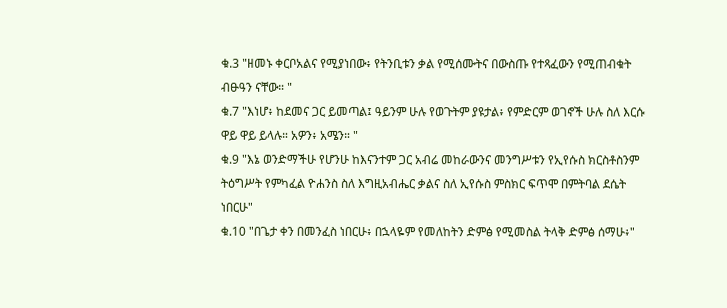ቁ.3 "ዘመኑ ቀርቦአልና የሚያነበው፥ የትንቢቱን ቃል የሚሰሙትና በውስጡ የተጻፈውን የሚጠብቁት ብፁዓን ናቸው። "
ቁ.7 "እነሆ፥ ከደመና ጋር ይመጣል፤ ዓይንም ሁሉ የወጉትም ያዩታል፥ የምድርም ወገኖች ሁሉ ስለ እርሱ ዋይ ዋይ ይላሉ። አዎን፥ አሜን። "
ቁ.9 "እኔ ወንድማችሁ የሆንሁ ከእናንተም ጋር አብሬ መከራውንና መንግሥቱን የኢየሱስ ክርስቶስንም ትዕግሥት የምካፈል ዮሐንስ ስለ እግዚአብሔር ቃልና ስለ ኢየሱስ ምስክር ፍጥሞ በምትባል ደሴት ነበርሁ"
ቁ.10 "በጌታ ቀን በመንፈስ ነበርሁ፥ በኋላዬም የመለከትን ድምፅ የሚመስል ትላቅ ድምፅ ሰማሁ፥"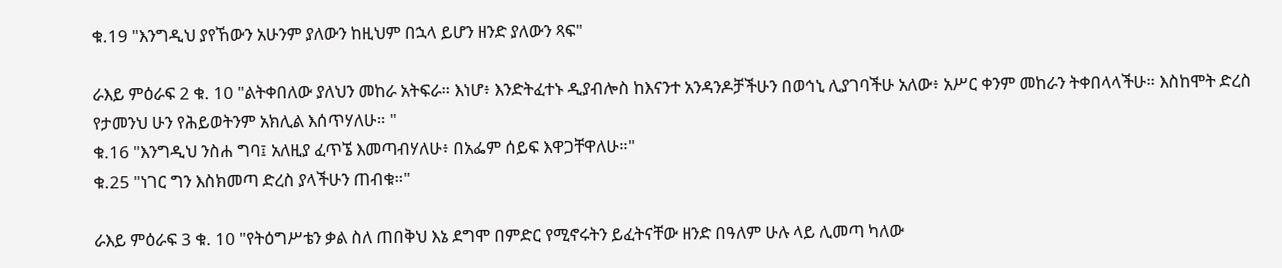ቁ.19 "እንግዲህ ያየኸውን አሁንም ያለውን ከዚህም በኋላ ይሆን ዘንድ ያለውን ጻፍ"

ራእይ ምዕራፍ 2 ቁ. 10 "ልትቀበለው ያለህን መከራ አትፍራ። እነሆ፥ እንድትፈተኑ ዲያብሎስ ከእናንተ አንዳንዶቻችሁን በወኅኒ ሊያገባችሁ አለው፥ አሥር ቀንም መከራን ትቀበላላችሁ። እስከሞት ድረስ የታመንህ ሁን የሕይወትንም አክሊል እሰጥሃለሁ። "
ቁ.16 "እንግዲህ ንስሐ ግባ፤ አለዚያ ፈጥኜ እመጣብሃለሁ፥ በአፌም ሰይፍ እዋጋቸዋለሁ።"
ቁ.25 "ነገር ግን እስክመጣ ድረስ ያላችሁን ጠብቁ።"

ራእይ ምዕራፍ 3 ቁ. 10 "የትዕግሥቴን ቃል ስለ ጠበቅህ እኔ ደግሞ በምድር የሚኖሩትን ይፈትናቸው ዘንድ በዓለም ሁሉ ላይ ሊመጣ ካለው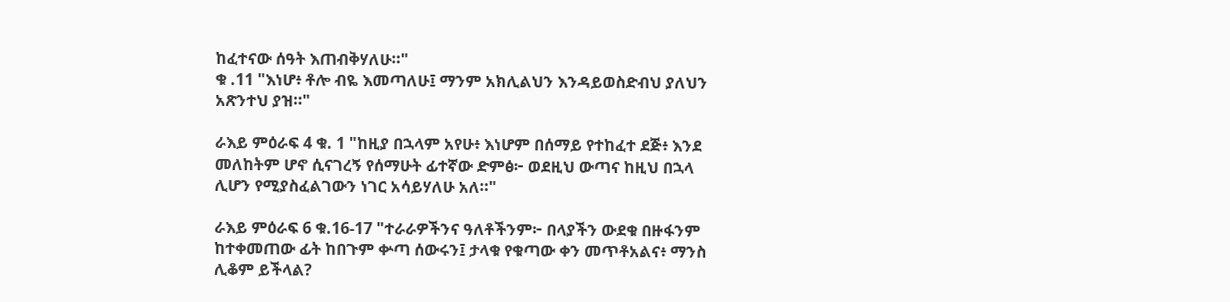ከፈተናው ሰዓት እጠብቅሃለሁ።"
ቁ .11 "እነሆ፥ ቶሎ ብዬ እመጣለሁ፤ ማንም አክሊልህን እንዳይወስድብህ ያለህን አጽንተህ ያዝ።"

ራእይ ምዕራፍ 4 ቁ. 1 "ከዚያ በኋላም አየሁ፥ እነሆም በሰማይ የተከፈተ ደጅ፥ እንደ መለከትም ሆኖ ሲናገረኝ የሰማሁት ፊተኛው ድምፅ፦ ወደዚህ ውጣና ከዚህ በኋላ ሊሆን የሚያስፈልገውን ነገር አሳይሃለሁ አለ።"

ራእይ ምዕራፍ 6 ቁ.16-17 "ተራራዎችንና ዓለቶችንም፦ በላያችን ውደቁ በዙፋንም ከተቀመጠው ፊት ከበጉም ቍጣ ሰውሩን፤ ታላቁ የቁጣው ቀን መጥቶአልና፥ ማንስ ሊቆም ይችላል?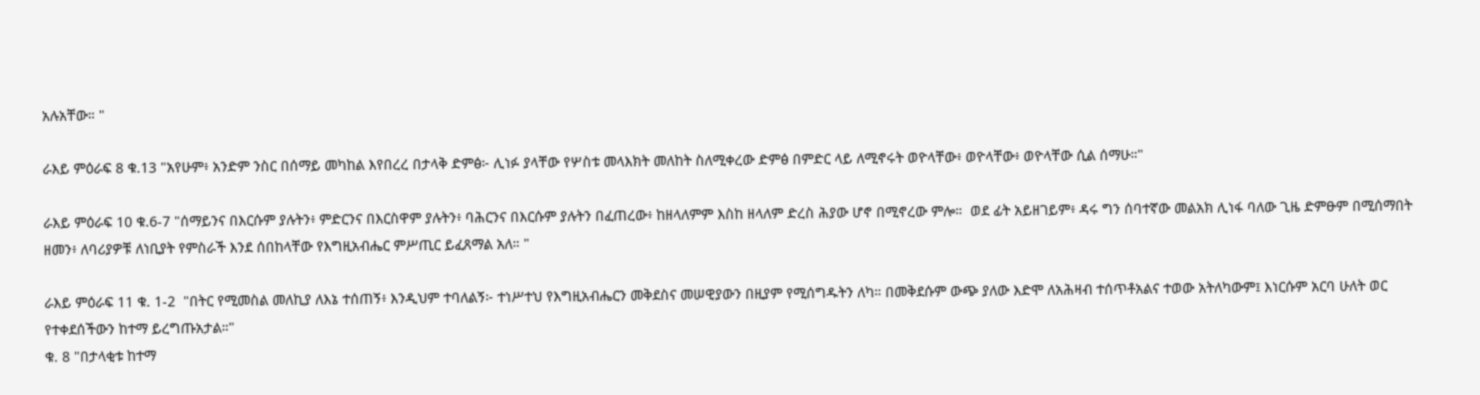አሉአቸው። "

ራእይ ምዕራፍ 8 ቁ.13 "አየሁም፥ አንድም ንስር በሰማይ መካከል እየበረረ በታላቅ ድምፅ፦ ሊነፉ ያላቸው የሦስቱ መላእክት መለከት ስለሚቀረው ድምፅ በምድር ላይ ለሚኖሩት ወዮላቸው፥ ወዮላቸው፥ ወዮላቸው ሲል ሰማሁ።"

ራእይ ምዕራፍ 10 ቁ.6-7 "ሰማይንና በእርሱም ያሉትን፥ ምድርንና በእርስዋም ያሉትን፥ ባሕርንና በእርሱም ያሉትን በፈጠረው፥ ከዘላለምም እስከ ዘላለም ድረስ ሕያው ሆኖ በሚኖረው ምሎ።  ወደ ፊት አይዘገይም፥ ዳሩ ግን ሰባተኛው መልአክ ሊነፋ ባለው ጊዜ ድምፁም በሚሰማበት ዘመን፥ ለባሪያዎቹ ለነቢያት የምስራች እንደ ሰበከላቸው የእግዚአብሔር ምሥጢር ይፈጸማል አለ። "

ራእይ ምዕራፍ 11 ቁ. 1-2  "በትር የሚመስል መለኪያ ለእኔ ተሰጠኝ፥ እንዲህም ተባለልኝ፦ ተነሥተህ የእግዚአብሔርን መቅደስና መሠዊያውን በዚያም የሚሰግዱትን ለካ። በመቅደሱም ውጭ ያለው እድሞ ለአሕዛብ ተሰጥቶአልና ተወው አትለካውም፤ እነርሱም አርባ ሁለት ወር የተቀደሰችውን ከተማ ይረግጡአታል።"
ቁ. 8 "በታላቂቱ ከተማ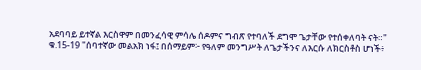አደባባይ ይተኛል እርስዋም በመንፈሳዊ ምሳሌ ሰዶምና ግብጽ የተባለች ደግሞ ጌታቸው የተሰቀለባት ናት።"
ቁ.15-19 "ሰባተኛው መልአክ ነፋ፤ በሰማይም፦ የዓለም መንግሥት ለጌታችንና ለእርሱ ለክርስቶስ ሆነች፥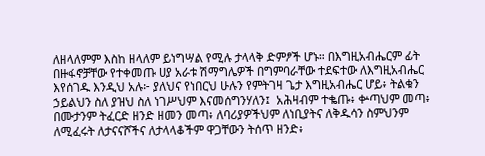ለዘላለምም እስከ ዘላለም ይነግሣል የሚሉ ታላላቅ ድምፆች ሆኑ። በእግዚአብሔርም ፊት በዙፋኖቻቸው የተቀመጡ ሀያ አራቱ ሽማግሌዎች በግምባራቸው ተደፍተው ለእግዚአብሔር እየሰገዱ እንዲህ አሉ፦ ያለህና የነበርህ ሁሉን የምትገዛ ጌታ እግዚአብሔር ሆይ፥ ትልቁን ኃይልህን ስለ ያዝህ ስለ ነገሥህም እናመሰግንሃለን፤  አሕዛብም ተቈጡ፥ ቍጣህም መጣ፥ በሙታንም ትፈርድ ዘንድ ዘመን መጣ፥ ለባሪያዎችህም ለነቢያትና ለቅዱሳን ስምህንም ለሚፈሩት ለታናናሾችና ለታላላቆችም ዋጋቸውን ትሰጥ ዘንድ፥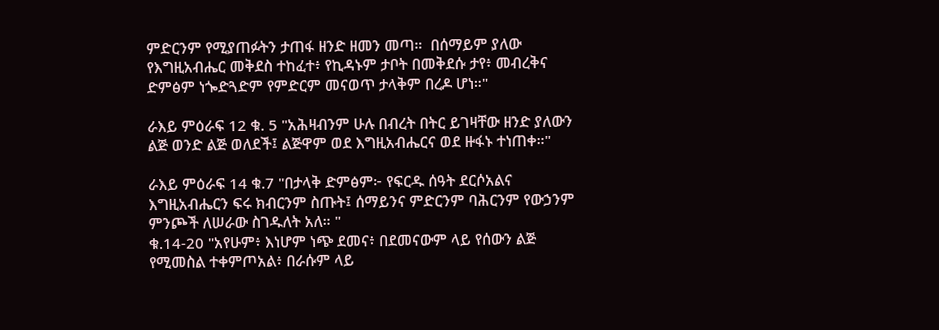ምድርንም የሚያጠፉትን ታጠፋ ዘንድ ዘመን መጣ።  በሰማይም ያለው የእግዚአብሔር መቅደስ ተከፈተ፥ የኪዳኑም ታቦት በመቅደሱ ታየ፥ መብረቅና ድምፅም ነጐድጓድም የምድርም መናወጥ ታላቅም በረዶ ሆነ።"

ራእይ ምዕራፍ 12 ቁ. 5 "አሕዛብንም ሁሉ በብረት በትር ይገዛቸው ዘንድ ያለውን ልጅ ወንድ ልጅ ወለደች፤ ልጅዋም ወደ እግዚአብሔርና ወደ ዙፋኑ ተነጠቀ።"

ራእይ ምዕራፍ 14 ቁ.7 "በታላቅ ድምፅም፦ የፍርዱ ሰዓት ደርሶአልና እግዚአብሔርን ፍሩ ክብርንም ስጡት፤ ሰማይንና ምድርንም ባሕርንም የውኃንም ምንጮች ለሠራው ስገዱለት አለ። "
ቁ.14-20 "አየሁም፥ እነሆም ነጭ ደመና፥ በደመናውም ላይ የሰውን ልጅ የሚመስል ተቀምጦአል፥ በራሱም ላይ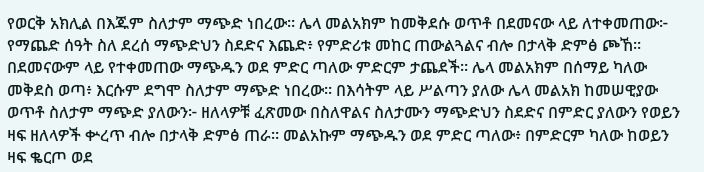የወርቅ አክሊል በእጁም ስለታም ማጭድ ነበረው። ሌላ መልአክም ከመቅደሱ ወጥቶ በደመናው ላይ ለተቀመጠው፦ የማጨድ ሰዓት ስለ ደረሰ ማጭድህን ስደድና እጨድ፥ የምድሪቱ መከር ጠውልጓልና ብሎ በታላቅ ድምፅ ጮኸ። በደመናውም ላይ የተቀመጠው ማጭዱን ወደ ምድር ጣለው ምድርም ታጨደች። ሌላ መልአክም በሰማይ ካለው መቅደስ ወጣ፥ እርሱም ደግሞ ስለታም ማጭድ ነበረው። በእሳትም ላይ ሥልጣን ያለው ሌላ መልአክ ከመሠዊያው ወጥቶ ስለታም ማጭድ ያለውን፦ ዘለላዎቹ ፈጽመው በስለዋልና ስለታሙን ማጭድህን ስደድና በምድር ያለውን የወይን ዛፍ ዘለላዎች ቍረጥ ብሎ በታላቅ ድምፅ ጠራ። መልአኩም ማጭዱን ወደ ምድር ጣለው፥ በምድርም ካለው ከወይን ዛፍ ቈርጦ ወደ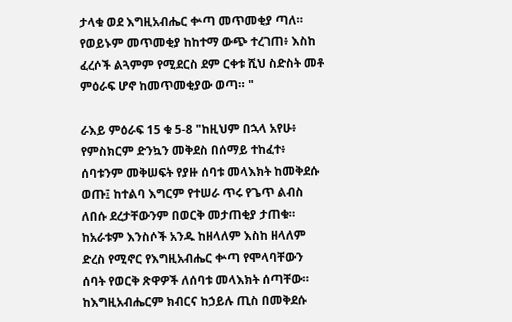ታላቁ ወደ እግዚአብሔር ቍጣ መጥመቂያ ጣለ።  የወይኑም መጥመቂያ ከከተማ ውጭ ተረገጠ፥ እስከ ፈረሶች ልጓምም የሚደርስ ደም ርቀቱ ሺህ ስድስት መቶ ምዕራፍ ሆኖ ከመጥመቂያው ወጣ። "

ራእይ ምዕራፍ 15 ቁ 5-8 "ከዚህም በኋላ አየሁ፥ የምስክርም ድንኳን መቅደስ በሰማይ ተከፈተ፥ ሰባቱንም መቅሠፍት የያዙ ሰባቱ መላእክት ከመቅደሱ ወጡ፤ ከተልባ እግርም የተሠራ ጥሩ የጌጥ ልብስ ለበሱ ደረታቸውንም በወርቅ መታጠቂያ ታጠቁ። ከአራቱም እንስሶች አንዱ ከዘላለም እስከ ዘላለም ድረስ የሚኖር የእግዚአብሔር ቍጣ የሞላባቸውን ሰባት የወርቅ ጽዋዎች ለሰባቱ መላእክት ሰጣቸው።  ከእግዚአብሔርም ክብርና ከኃይሉ ጢስ በመቅደሱ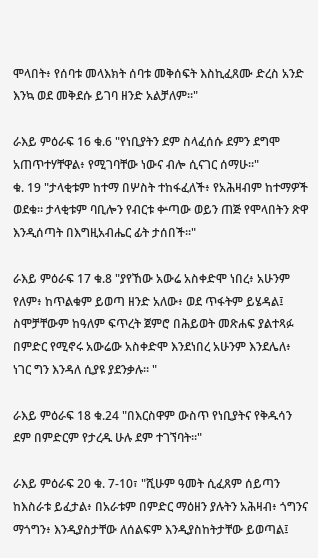ሞላበት፥ የሰባቱ መላእክት ሰባቱ መቅሰፍት እስኪፈጸሙ ድረስ አንድ እንኳ ወደ መቅደሱ ይገባ ዘንድ አልቻለም።"

ራእይ ምዕራፍ 16 ቁ.6 "የነቢያትን ደም ስላፈሰሱ ደምን ደግሞ አጠጥተሃቸዋል፥ የሚገባቸው ነውና ብሎ ሲናገር ሰማሁ።"
ቁ. 19 "ታላቂቱም ከተማ በሦስት ተከፋፈለች፥ የአሕዛብም ከተማዎች ወደቁ። ታላቂቱም ባቢሎን የብርቱ ቍጣው ወይን ጠጅ የሞላበትን ጽዋ እንዲሰጣት በእግዚአብሔር ፊት ታሰበች።"

ራእይ ምዕራፍ 17 ቁ.8 "ያየኸው አውሬ አስቀድሞ ነበረ፥ አሁንም የለም፥ ከጥልቁም ይወጣ ዘንድ አለው፥ ወደ ጥፋትም ይሄዳል፤ ስሞቻቸውም ከዓለም ፍጥረት ጀምሮ በሕይወት መጽሐፍ ያልተጻፉ በምድር የሚኖሩ አውሬው አስቀድሞ እንደነበረ አሁንም እንደሌለ፥ ነገር ግን እንዳለ ሲያዩ ያደንቃሉ። "

ራእይ ምዕራፍ 18 ቁ.24 "በእርስዋም ውስጥ የነቢያትና የቅዱሳን ደም በምድርም የታረዱ ሁሉ ደም ተገኘባት።"

ራእይ ምዕራፍ 20 ቁ. 7-10፣ "ሺሁም ዓመት ሲፈጸም ሰይጣን ከእስራቱ ይፈታል፥ በአራቱም በምድር ማዕዘን ያሉትን አሕዛብ፥ ጎግንና ማጎግን፥ እንዲያስታቸው ለሰልፍም እንዲያስከትታቸው ይወጣል፤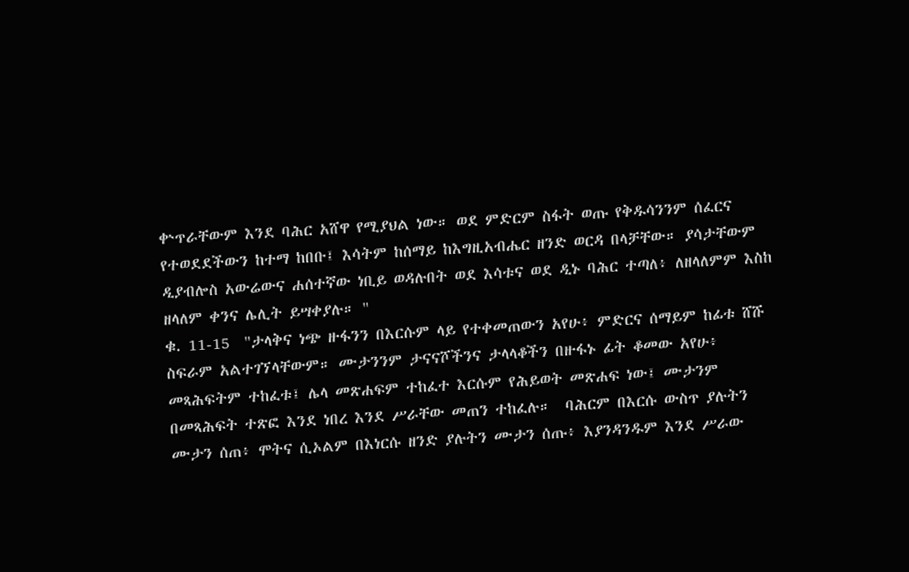ቍጥራቸውም እንደ ባሕር አሸዋ የሚያህል ነው። ወደ ምድርም ስፋት ወጡ የቅዱሳንንም ሰፈርና የተወደደችውን ከተማ ከበቡ፤ እሳትም ከሰማይ ከእግዚአብሔር ዘንድ ወርዳ በላቻቸው። ያሳታቸውም ዲያብሎስ አውሬውና ሐሰተኛው ነቢይ ወዳሉበት ወደ እሳቱና ወደ ዲኑ ባሕር ተጣለ፥ ለዘላለምም እስከ ዘላለም ቀንና ሌሊት ይሣቀያሉ። "
ቁ. 11-15  "ታላቅና ነጭ ዙፋንን በእርሱም ላይ የተቀመጠውን አየሁ፥ ምድርና ሰማይም ከፊቱ ሸሹ ስፍራም አልተገኘላቸውም። ሙታንንም ታናናሾችንና ታላላቆችን በዙፋኑ ፊት ቆመው አየሁ፥ መጻሕፍትም ተከፈቱ፤ ሌላ መጽሐፍም ተከፈተ እርሱም የሕይወት መጽሐፍ ነው፤ ሙታንም በመጻሕፍት ተጽፎ እንደ ነበረ እንደ ሥራቸው መጠን ተከፈሉ።  ባሕርም በእርሱ ውስጥ ያሉትን ሙታን ሰጠ፥ ሞትና ሲኦልም በእነርሱ ዘንድ ያሉትን ሙታን ሰጡ፥ እያንዳንዱም እንደ ሥራው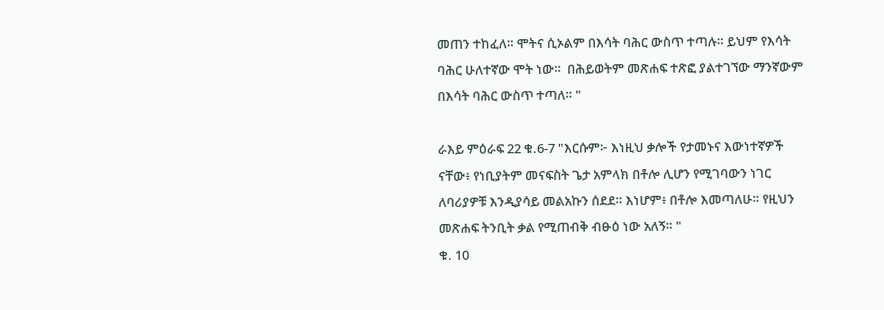መጠን ተከፈለ። ሞትና ሲኦልም በእሳት ባሕር ውስጥ ተጣሉ። ይህም የእሳት ባሕር ሁለተኛው ሞት ነው።  በሕይወትም መጽሐፍ ተጽፎ ያልተገኘው ማንኛውም በእሳት ባሕር ውስጥ ተጣለ። "

ራእይ ምዕራፍ 22 ቁ.6-7 "እርሱም፦ እነዚህ ቃሎች የታመኑና እውነተኛዎች ናቸው፥ የነቢያትም መናፍስት ጌታ አምላክ በቶሎ ሊሆን የሚገባውን ነገር ለባሪያዎቹ እንዲያሳይ መልአኩን ሰደደ። እነሆም፥ በቶሎ እመጣለሁ። የዚህን መጽሐፍ ትንቢት ቃል የሚጠብቅ ብፁዕ ነው አለኝ። "
ቁ. 10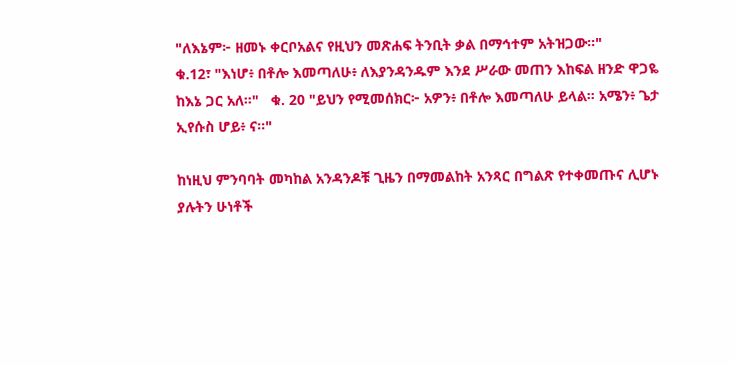"ለእኔም፦ ዘመኑ ቀርቦአልና የዚህን መጽሐፍ ትንቢት ቃል በማኅተም አትዝጋው።"
ቁ.12፣ "እነሆ፥ በቶሎ እመጣለሁ፥ ለእያንዳንዱም እንደ ሥራው መጠን እከፍል ዘንድ ዋጋዬ ከእኔ ጋር አለ።"   ቁ. 20 "ይህን የሚመሰክር፦ አዎን፥ በቶሎ እመጣለሁ ይላል። አሜን፥ ጌታ ኢየሱስ ሆይ፥ ና።"

ከነዚህ ምንባባት መካከል አንዳንዶቹ ጊዜን በማመልከት አንጻር በግልጽ የተቀመጡና ሊሆኑ ያሉትን ሁነቶች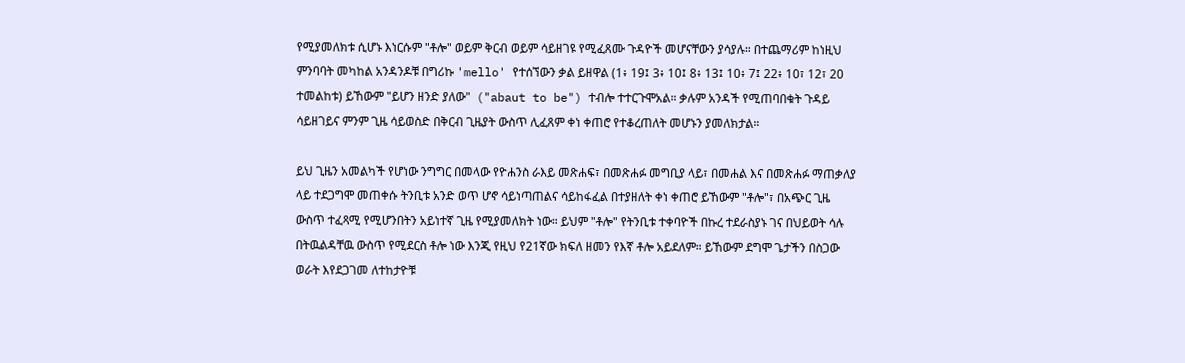የሚያመለክቱ ሲሆኑ እነርሱም "ቶሎ" ወይም ቅርብ ወይም ሳይዘገዩ የሚፈጸሙ ጉዳዮች መሆናቸውን ያሳያሉ። በተጨማሪም ከነዚህ ምንባባት መካከል አንዳንዶቹ በግሪኩ 'mello' የተሰኘውን ቃል ይዘዋል (1፥ 19፤ 3፥ 10፤ 8፥ 13፤ 10፥ 7፤ 22፥ 10፣ 12፣ 20 ተመልከቱ) ይኸውም "ይሆን ዘንድ ያለው"  ("abaut to be") ተብሎ ተተርጉሞአል። ቃሉም አንዳች የሚጠባበቁት ጉዳይ ሳይዘገይና ምንም ጊዜ ሳይወስድ በቅርብ ጊዜያት ውስጥ ሊፈጸም ቀነ ቀጠሮ የተቆረጠለት መሆኑን ያመለክታል።

ይህ ጊዜን አመልካች የሆነው ንግግር በመላው የዮሐንስ ራእይ መጽሐፍ፣ በመጽሐፉ መግቢያ ላይ፣ በመሐል እና በመጽሐፉ ማጠቃለያ ላይ ተደጋግሞ መጠቀሱ ትንቢቱ አንድ ወጥ ሆኖ ሳይነጣጠልና ሳይከፋፈል በተያዘለት ቀነ ቀጠሮ ይኸውም "ቶሎ"፣ በአጭር ጊዜ ውስጥ ተፈጻሚ የሚሆንበትን አይነተኛ ጊዜ የሚያመለክት ነው። ይህም "ቶሎ" የትንቢቱ ተቀባዮች በኩረ ተደራስያኑ ገና በህይወት ሳሉ በትዉልዳቸዉ ውስጥ የሚደርስ ቶሎ ነው እንጂ የዚህ የ21ኛው ክፍለ ዘመን የእኛ ቶሎ አይደለም። ይኸውም ደግሞ ጌታችን በስጋው ወራት እየደጋገመ ለተከታዮቹ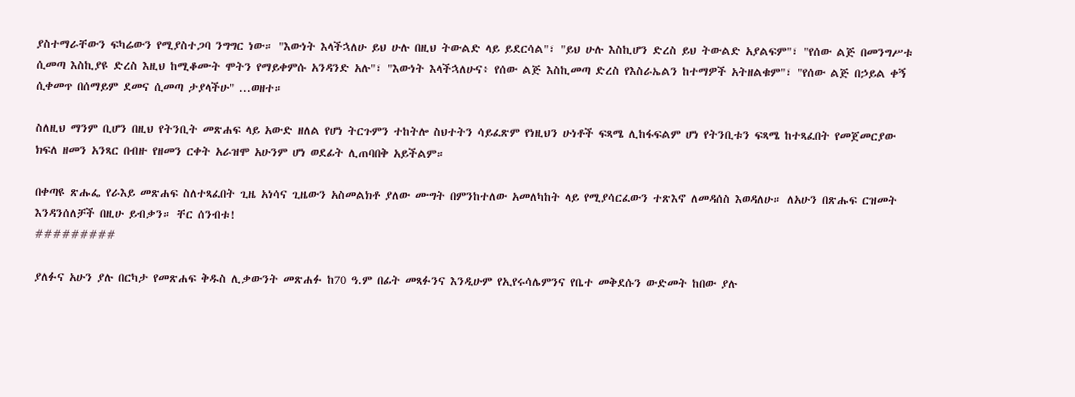ያስተማራቸውን ፍካሬውን የሚያስተጋባ ንግግር ነው። "እውነት እላችኋለሁ ይህ ሁሉ በዚህ ትውልድ ላይ ይደርሳል"፣ "ይህ ሁሉ እስኪሆን ድረስ ይህ ትውልድ አያልፍም"፣ "የሰው ልጅ በመንግሥቱ ሲመጣ እስኪያዩ ድረስ እዚህ ከሚቆሙት ሞትን የማይቀምሱ አንዳንድ አሉ"፣ "እውነት እላችኋለሁና፥ የሰው ልጅ እስኪመጣ ድረስ የእስራኤልን ከተማዎች አትዘልቁም"፣ "የሰው ልጅ በኃይል ቀኝ ሲቀመጥ በሰማይም ደመና ሲመጣ ታያላችሁ" ...ወዘተ።

ስለዚህ ማንም ቢሆን በዚህ የትንቢት መጽሐፍ ላይ አውድ ዘለል የሆነ ትርጉምን ተከትሎ ስህተትን ሳይፈጽም የነዚህን ሁነቶች ፍጻሜ ሊከፋፍልም ሆነ የትንቢቱን ፍጻሜ ከተጻፈበት የመጀመርያው ክፍለ ዘመን አንጻር በብዙ የዘመን ርቀት አራዝሞ አሁንም ሆነ ወደፊት ሊጠባበቅ አይችልም።

በቀጣዩ ጽሑፌ የራእይ መጽሐፍ ስለተጻፈበት ጊዜ አነሳና ጊዜውን አስመልክቶ ያለው ሙግት በምንከተለው አመለካከት ላይ የሚያሳርፈውን ተጽእኖ ለመዳሰስ እወዳለሁ። ለአሁን በጽሑፍ ርዝመት እንዳንሰለቻች በዚሁ ይብቃን። ቸር ሰንብቱ!
#########

ያለፉና አሁን ያሉ በርካታ የመጽሐፍ ቅዱስ ሊቃውንት መጽሐፉ ከ70 ዓ.ም በፊት መጻፉንና እንዲሁም የኢየሩሳሌምንና የቤተ መቅደሱን ውድመት ከበው ያሉ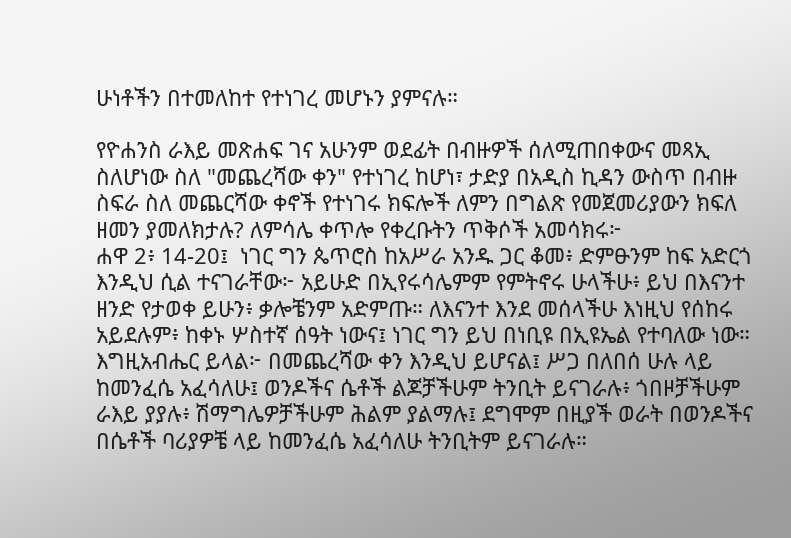ሁነቶችን በተመለከተ የተነገረ መሆኑን ያምናሉ።

የዮሐንስ ራእይ መጽሐፍ ገና አሁንም ወደፊት በብዙዎች ሰለሚጠበቀውና መጻኢ ስለሆነው ስለ "መጨረሻው ቀን" የተነገረ ከሆነ፣ ታድያ በአዲስ ኪዳን ውስጥ በብዙ ስፍራ ስለ መጨርሻው ቀኖች የተነገሩ ክፍሎች ለምን በግልጽ የመጀመሪያውን ክፍለ ዘመን ያመለክታሉ? ለምሳሌ ቀጥሎ የቀረቡትን ጥቅሶች አመሳክሩ፦
ሐዋ 2፥ 14-20፤  ነገር ግን ጴጥሮስ ከአሥራ አንዱ ጋር ቆመ፥ ድምፁንም ከፍ አድርጎ እንዲህ ሲል ተናገራቸው፦ አይሁድ በኢየሩሳሌምም የምትኖሩ ሁላችሁ፥ ይህ በእናንተ ዘንድ የታወቀ ይሁን፥ ቃሎቼንም አድምጡ። ለእናንተ እንደ መሰላችሁ እነዚህ የሰከሩ አይደሉም፥ ከቀኑ ሦስተኛ ሰዓት ነውና፤ ነገር ግን ይህ በነቢዩ በኢዩኤል የተባለው ነው። እግዚአብሔር ይላል፦ በመጨረሻው ቀን እንዲህ ይሆናል፤ ሥጋ በለበሰ ሁሉ ላይ ከመንፈሴ አፈሳለሁ፤ ወንዶችና ሴቶች ልጆቻችሁም ትንቢት ይናገራሉ፥ ጎበዞቻችሁም ራእይ ያያሉ፥ ሽማግሌዎቻችሁም ሕልም ያልማሉ፤ ደግሞም በዚያች ወራት በወንዶችና በሴቶች ባሪያዎቼ ላይ ከመንፈሴ አፈሳለሁ ትንቢትም ይናገራሉ።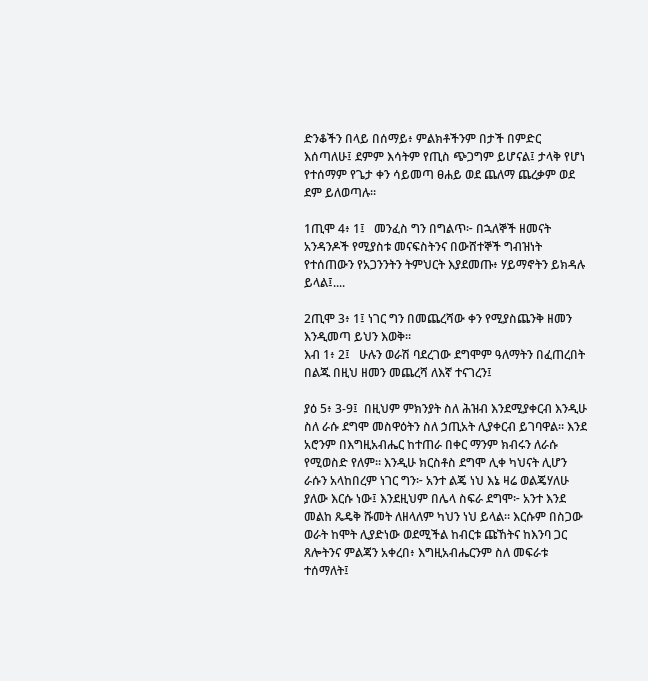ድንቆችን በላይ በሰማይ፥ ምልክቶችንም በታች በምድር እሰጣለሁ፤ ደምም እሳትም የጢስ ጭጋግም ይሆናል፤ ታላቅ የሆነ የተሰማም የጌታ ቀን ሳይመጣ ፀሐይ ወደ ጨለማ ጨረቃም ወደ ደም ይለወጣሉ።

1ጢሞ 4፥ 1፤   መንፈስ ግን በግልጥ፦ በኋለኞች ዘመናት አንዳንዶች የሚያስቱ መናፍስትንና በውሸተኞች ግብዝነት የተሰጠውን የአጋንንትን ትምህርት እያደመጡ፥ ሃይማኖትን ይክዳሉ ይላል፤....

2ጢሞ 3፥ 1፤ ነገር ግን በመጨረሻው ቀን የሚያስጨንቅ ዘመን እንዲመጣ ይህን እወቅ።
እብ 1፥ 2፤   ሁሉን ወራሽ ባደረገው ደግሞም ዓለማትን በፈጠረበት በልጁ በዚህ ዘመን መጨረሻ ለእኛ ተናገረን፤

ያዕ 5፥ 3-9፤  በዚህም ምክንያት ስለ ሕዝብ እንደሚያቀርብ እንዲሁ ስለ ራሱ ደግሞ መስዋዕትን ስለ ኃጢአት ሊያቀርብ ይገባዋል። እንደ አሮንም በእግዚአብሔር ከተጠራ በቀር ማንም ክብሩን ለራሱ የሚወስድ የለም። እንዲሁ ክርስቶስ ደግሞ ሊቀ ካህናት ሊሆን ራሱን አላከበረም ነገር ግን፦ አንተ ልጄ ነህ እኔ ዛሬ ወልጄሃለሁ ያለው እርሱ ነው፤ እንደዚህም በሌላ ስፍራ ደግሞ፦ አንተ እንደ መልከ ጼዴቅ ሹመት ለዘላለም ካህን ነህ ይላል። እርሱም በስጋው ወራት ከሞት ሊያድነው ወደሚችል ከብርቱ ጩኸትና ከእንባ ጋር ጸሎትንና ምልጃን አቀረበ፥ እግዚአብሔርንም ስለ መፍራቱ ተሰማለት፤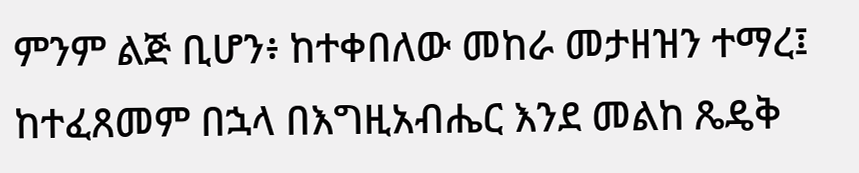ምንም ልጅ ቢሆን፥ ከተቀበለው መከራ መታዘዝን ተማረ፤ ከተፈጸመም በኋላ በእግዚአብሔር እንደ መልከ ጼዴቅ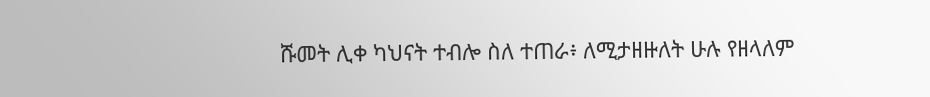ሹመት ሊቀ ካህናት ተብሎ ስለ ተጠራ፥ ለሚታዘዙለት ሁሉ የዘላለም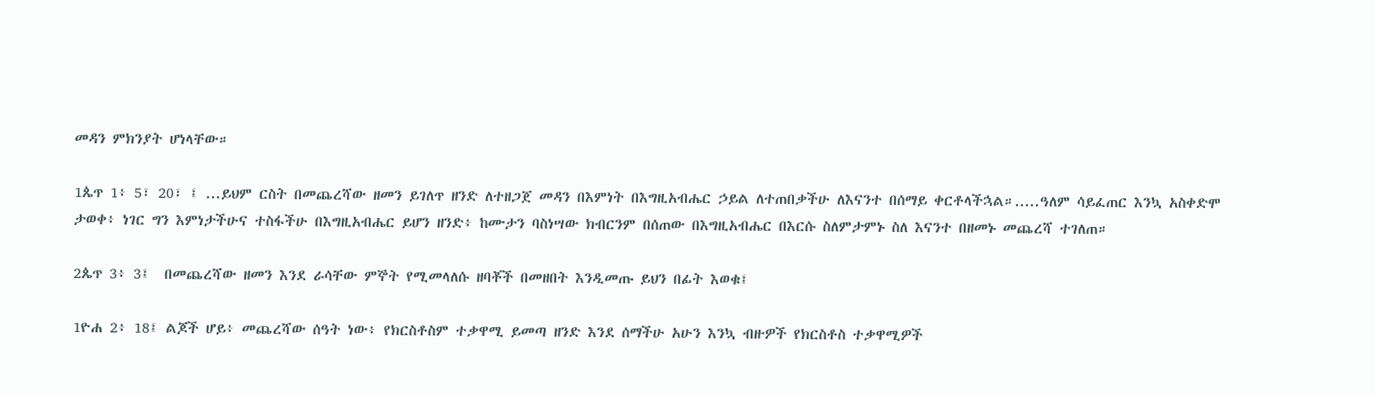መዳን ምክንያት ሆነላቸው።

1ጴጥ 1፥ 5፣ 20፣ ፤ ...ይህም ርስት በመጨረሻው ዘመን ይገለጥ ዘንድ ለተዘጋጀ መዳን በእምነት በእግዚአብሔር ኃይል ለተጠበቃችሁ ለእናንተ በሰማይ ቀርቶላችኋል።.....ዓለም ሳይፈጠር እንኳ አስቀድሞ ታወቀ፥ ነገር ግን እምነታችሁና ተስፋችሁ በእግዚአብሔር ይሆን ዘንድ፥ ከሙታን ባስነሣው ክብርንም በሰጠው በእግዚአብሔር በእርሱ ስለምታምኑ ስለ እናንተ በዘመኑ መጨረሻ ተገለጠ።

2ጴጥ 3፥ 3፤  በመጨረሻው ዘመን እንደ ራሳቸው ምኞት የሚመላለሱ ዘባቾች በመዘበት እንዲመጡ ይህን በፊት እወቁ፤

1ዮሐ 2፥ 18፤ ልጆች ሆይ፥ መጨረሻው ሰዓት ነው፥ የክርስቶስም ተቃዋሚ ይመጣ ዘንድ እንደ ሰማችሁ አሁን እንኳ ብዙዎች የክርስቶስ ተቃዋሚዎች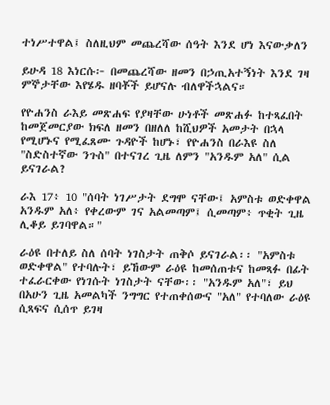ተነሥተዋል፤ ስለዚህም መጨረሻው ሰዓት እንደ ሆነ እናውቃለን

ይሁዳ 18 እነርሱ፦ በመጨረሻው ዘመን በኃጢአተኝነት እንደ ገዛ ምኞታቸው እየሄዱ ዘባቾች ይሆናሉ ብለዋችኋልና።

የዮሐንስ ራእይ መጽሐፍ የያዛቸው ሁነቶች መጽሐፉ ከተጻፈበት ከመጀመርያው ክፍለ ዘመን በዘለለ ከሺህዎች አመታት በኋላ የሚሆኑና የሚፈጸሙ ጉዳዮች ከሆኑ፣ የዮሐንስ በራእዩ ስለ "ስድስተኛው ንጉስ" በተናገረ ጊዜ ለምን "አንዱም አለ" ሲል ይናገራል?

ራእ 17፥ 10 "ሰባት ነገሥታት ደግሞ ናቸው፤ አምስቱ ወድቀዋል አንዱም አለ፥ የቀረውም ገና አልመጣም፤ ሲመጣም፥ ጥቂት ጊዜ ሊቆይ ይገባዋል።"

ራዕዩ በተለይ ስለ ሰባት ነገስታት ጠቅሶ ይናገራል፡፡ "አምስቱ ወድቀዋል" የተባሉት፣ ይኸውም ራዕዩ ከመሰጠቱና ከመጻፉ በፊት ተፈራርቀው የነገሱት ነገስታት ናቸው፡፡ "አንዱም አለ"፣ ይህ በአሁን ጊዜ አመልካች ንግግር የተጠቀሰውና "አለ" የተባለው ራዕዩ ሲጻፍና ሲሰጥ ይገዛ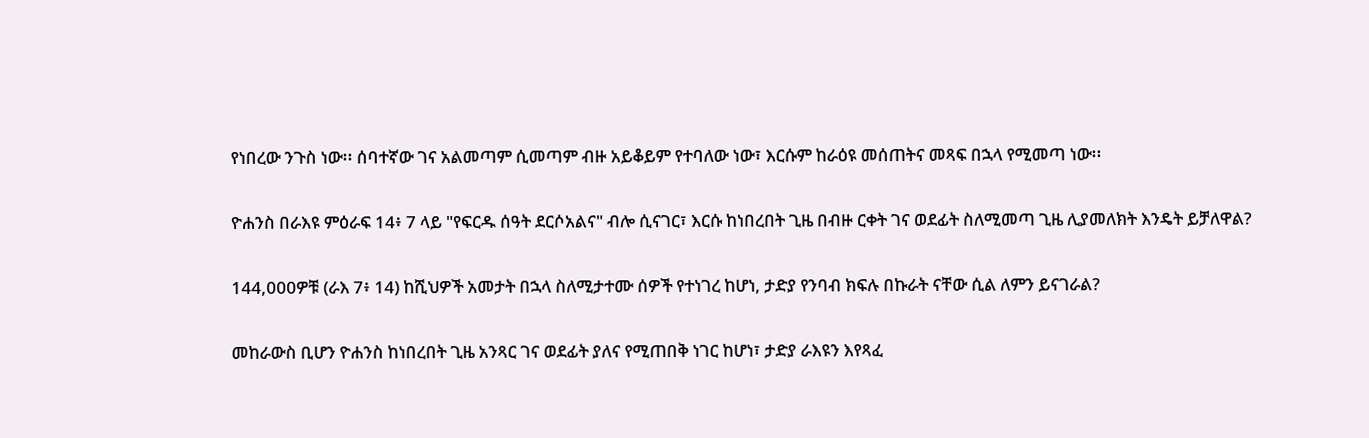የነበረው ንጉስ ነው፡፡ ሰባተኛው ገና አልመጣም ሲመጣም ብዙ አይቆይም የተባለው ነው፣ እርሱም ከራዕዩ መሰጠትና መጻፍ በኋላ የሚመጣ ነው፡፡

ዮሐንስ በራእዩ ምዕራፍ 14፥ 7 ላይ "የፍርዱ ሰዓት ደርሶአልና" ብሎ ሲናገር፣ እርሱ ከነበረበት ጊዜ በብዙ ርቀት ገና ወደፊት ስለሚመጣ ጊዜ ሊያመለክት እንዴት ይቻለዋል?

144,000ዎቹ (ራእ 7፥ 14) ከሺህዎች አመታት በኋላ ስለሚታተሙ ሰዎች የተነገረ ከሆነ, ታድያ የንባብ ክፍሉ በኩራት ናቸው ሲል ለምን ይናገራል?

መከራውስ ቢሆን ዮሐንስ ከነበረበት ጊዜ አንጻር ገና ወደፊት ያለና የሚጠበቅ ነገር ከሆነ፣ ታድያ ራእዩን እየጻፈ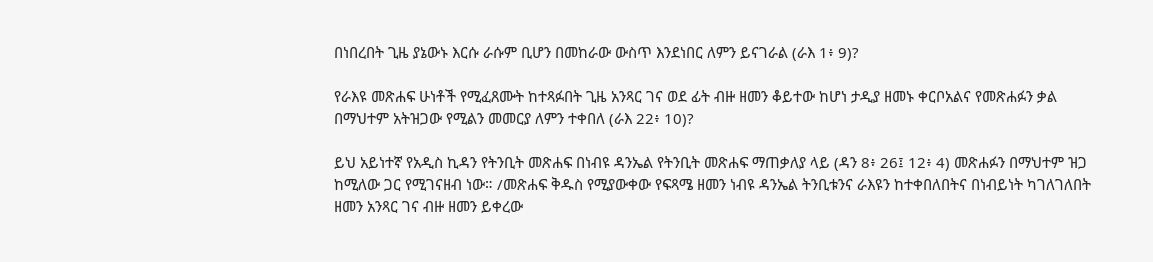በነበረበት ጊዜ ያኔውኑ እርሱ ራሱም ቢሆን በመከራው ውስጥ እንደነበር ለምን ይናገራል (ራእ 1፥ 9)?

የራእዩ መጽሐፍ ሁነቶች የሚፈጸሙት ከተጻፉበት ጊዜ አንጻር ገና ወደ ፊት ብዙ ዘመን ቆይተው ከሆነ ታዲያ ዘመኑ ቀርቦአልና የመጽሐፉን ቃል በማህተም አትዝጋው የሚልን መመርያ ለምን ተቀበለ (ራእ 22፥ 10)?

ይህ አይነተኛ የአዲስ ኪዳን የትንቢት መጽሐፍ በነብዩ ዳንኤል የትንቢት መጽሐፍ ማጠቃለያ ላይ (ዳን 8፥ 26፤ 12፥ 4) መጽሐፉን በማህተም ዝጋ ከሚለው ጋር የሚገናዘብ ነው። /መጽሐፍ ቅዱስ የሚያውቀው የፍጻሜ ዘመን ነብዩ ዳንኤል ትንቢቱንና ራእዩን ከተቀበለበትና በነብይነት ካገለገለበት ዘመን አንጻር ገና ብዙ ዘመን ይቀረው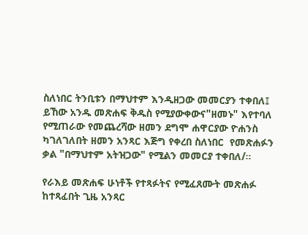ስለነበር ትንቢቱን በማህተም እንዲዘጋው መመርያን ተቀበለ፤ ይኸው አንዱ መጽሐፍ ቅዱስ የሚያውቀውና"ዘመኑ" እየተባለ የሚጠራው የመጨረሻው ዘመን ደግሞ ሐዋርያው ዮሐንስ ካገለገለበት ዘመን አንጻር እጅግ የቀረበ ስለነበር  የመጽሐፉን ቃል "በማህተም አትዝጋው" የሚልን መመርያ ተቀበለ/።

የራእይ መጽሐፍ ሁነቶች የተጻፉትና የሚፈጸሙት መጽሐፉ ከተጻፈበት ጊዜ አንጻር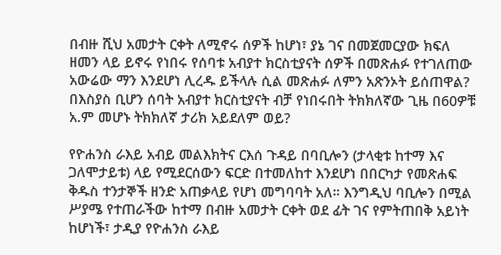በብዙ ሺህ አመታት ርቀት ለሚኖሩ ሰዎች ከሆነ፣ ያኔ ገና በመጀመርያው ክፍለ ዘመን ላይ ይኖሩ የነበሩ የሰባቱ አብያተ ክርስቲያናት ሰዎች በመጽሐፉ የተገለጠው አውሬው ማን እንደሆነ ሊረዱ ይችላሉ ሲል መጽሐፉ ለምን አጽንኦት ይሰጠዋል? በእስያስ ቢሆን ሰባት አብያተ ክርስቲያናት ብቻ የነበሩበት ትክክለኛው ጊዜ በ60ዎቹ አ.ም መሆኑ ትክክለኛ ታሪክ አይደለም ወይ?

የዮሐንስ ራእይ አብይ መልእክትና ርእሰ ጉዳይ በባቢሎን (ታላቂቱ ከተማ እና ጋለሞታይቱ) ላይ የሚደርሰውን ፍርድ በተመለከተ እንደሆነ በበርካታ የመጽሐፍ ቅዱስ ተንታኞች ዘንድ አጠቃላይ የሆነ መግባባት አለ። እንግዲህ ባቢሎን በሚል ሥያሜ የተጠራችው ከተማ በብዙ አመታት ርቀት ወደ ፊት ገና የምትጠበቅ አይነት ከሆነች፣ ታዲያ የዮሐንስ ራእይ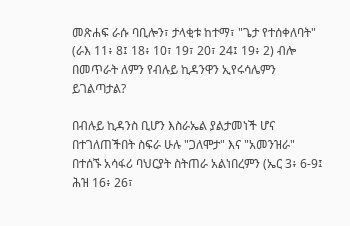መጽሐፍ ራሱ ባቢሎን፣ ታላቂቱ ከተማ፣ "ጌታ የተሰቀለባት" (ራእ 11፥ 8፤ 18፥ 10፣ 19፣ 20፣ 24፤ 19፥ 2) ብሎ በመጥራት ለምን የብሉይ ኪዳንዋን ኢየሩሳሌምን ይገልጣታል?

በብሉይ ኪዳንስ ቢሆን እስራኤል ያልታመነች ሆና በተገለጠችበት ስፍራ ሁሉ "ጋለሞታ" እና "አመንዝራ" በተሰኙ አሳፋሪ ባህርያት ስትጠራ አልነበረምን (ኤር 3፥ 6-9፤ ሕዝ 16፥ 26፣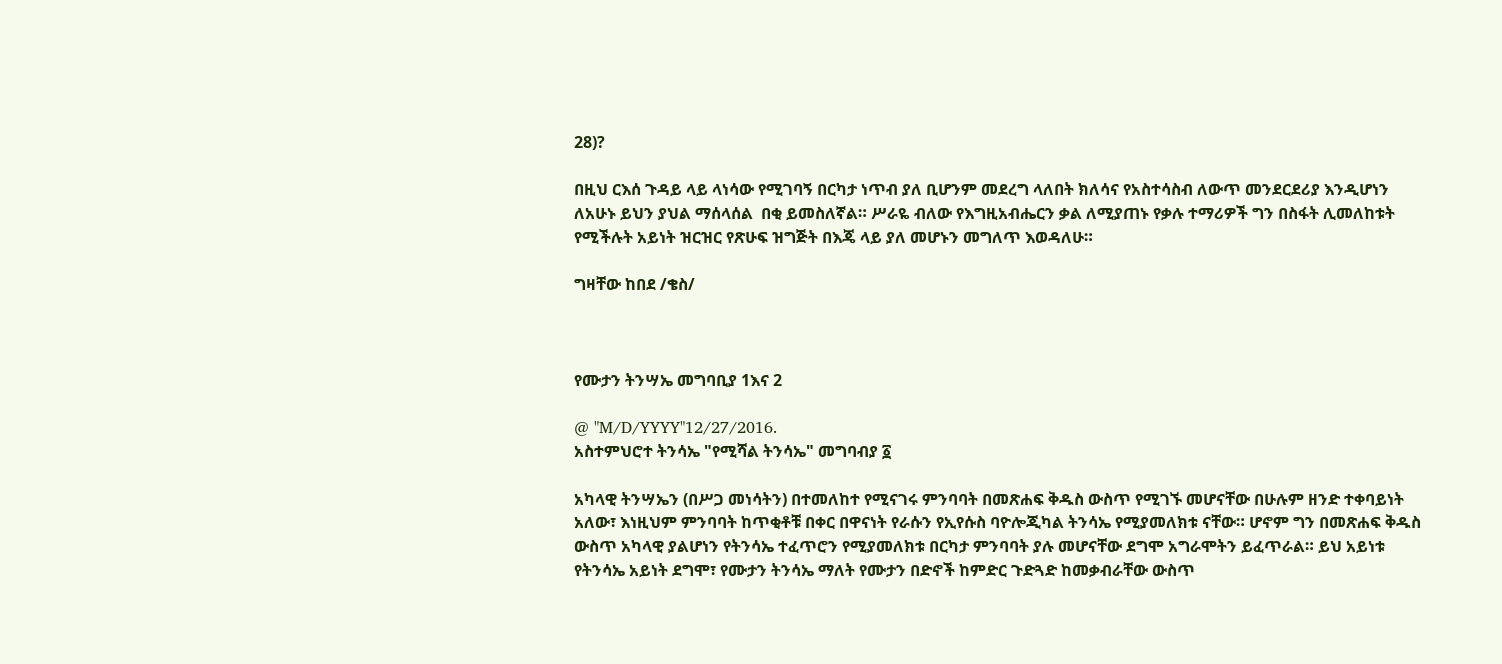28)?

በዚህ ርእሰ ጉዳይ ላይ ላነሳው የሚገባኝ በርካታ ነጥብ ያለ ቢሆንም መደረግ ላለበት ክለሳና የአስተሳስብ ለውጥ መንደርደሪያ እንዲሆነን ለአሁኑ ይህን ያህል ማሰላሰል  በቂ ይመስለኛል። ሥራዬ ብለው የእግዚአብሔርን ቃል ለሚያጠኑ የቃሉ ተማሪዎች ግን በስፋት ሊመለከቱት የሚችሉት አይነት ዝርዝር የጽሁፍ ዝግጅት በእጄ ላይ ያለ መሆኑን መግለጥ እወዳለሁ።

ግዛቸው ከበደ /ቄስ/



የሙታን ትንሣኤ መግባቢያ 1እና 2

@ "M/D/YYYY"12/27/2016.
አስተምህሮተ ትንሳኤ "የሚሻል ትንሳኤ" መግባብያ ፩

አካላዊ ትንሣኤን (በሥጋ መነሳትን) በተመለከተ የሚናገሩ ምንባባት በመጽሐፍ ቅዱስ ውስጥ የሚገኙ መሆናቸው በሁሉም ዘንድ ተቀባይነት አለው፣ እነዚህም ምንባባት ከጥቂቶቹ በቀር በዋናነት የራሱን የኢየሱስ ባዮሎጂካል ትንሳኤ የሚያመለክቱ ናቸው። ሆኖም ግን በመጽሐፍ ቅዱስ ውስጥ አካላዊ ያልሆነን የትንሳኤ ተፈጥሮን የሚያመለክቱ በርካታ ምንባባት ያሉ መሆናቸው ደግሞ አግራሞትን ይፈጥራል። ይህ አይነቱ የትንሳኤ አይነት ደግሞ፣ የሙታን ትንሳኤ ማለት የሙታን በድኖች ከምድር ጉድጓድ ከመቃብራቸው ውስጥ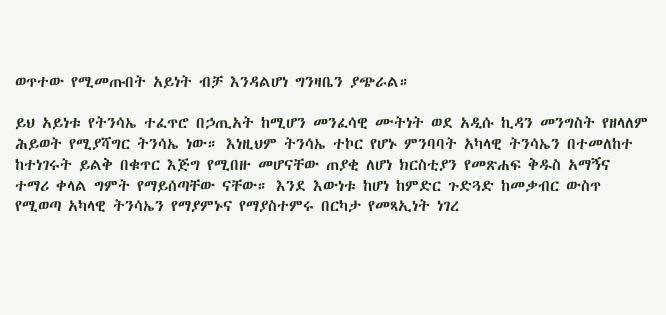ወጥተው የሚመጡበት አይነት ብቻ እንዳልሆነ ግንዛቤን ያጭራል።

ይህ አይነቱ የትንሳኤ ተፈጥሮ በኃጢአት ከሚሆን መንፈሳዊ ሙትነት ወደ አዲሱ ኪዳን መንግስት የዘላለም ሕይወት የሚያሻግር ትንሳኤ ነው። እነዚህም ትንሳኤ ተኮር የሆኑ ምንባባት አካላዊ ትንሳኤን በተመለከተ ከተነገሩት ይልቅ በቁጥር እጅግ የሚበዙ መሆናቸው ጠያቂ ለሆነ ክርስቲያን የመጽሐፍ ቅዱስ አማኝና ተማሪ ቀላል ግምት የማይሰጣቸው ናቸው። እንደ እውነቱ ከሆነ ከምድር ጉድጓድ ከመቃብር ውስጥ የሚወጣ አካላዊ ትንሳኤን የማያምኑና የማያስተምሩ በርካታ የመጻኢነት ነገረ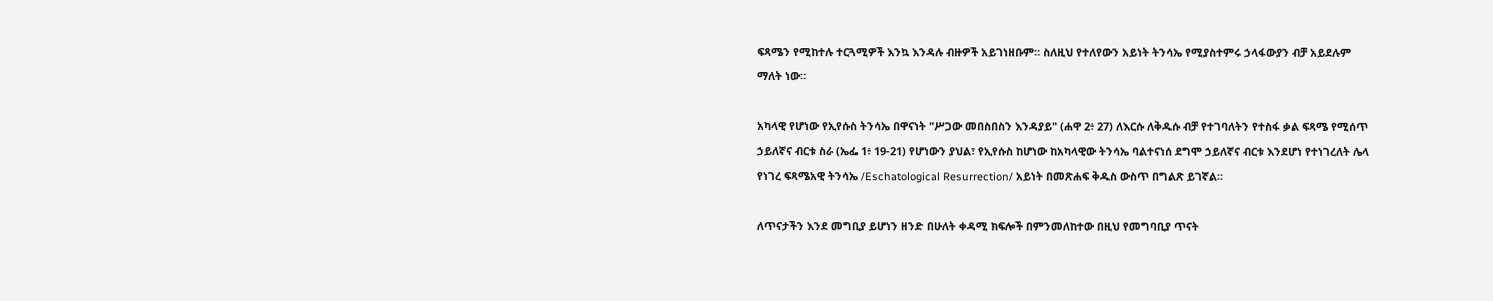ፍጻሜን የሚከተሉ ተርጓሚዎች እንኳ እንዳሉ ብዙዎች አይገነዘቡም። ስለዚህ የተለየውን አይነት ትንሳኤ የሚያስተምሩ ኃላፋውያን ብቻ አይደሉም ማለት ነው።

አካላዊ የሆነው የኢየሱስ ትንሳኤ በዋናነት "ሥጋው መበስበስን እንዳያይ" (ሐዋ 2፥ 27) ለእርሱ ለቅዱሱ ብቻ የተገባለትን የተስፋ ቃል ፍጻሜ የሚሰጥ ኃይለኛና ብርቱ ስራ (ኤፌ 1፥ 19-21) የሆነውን ያህል፣ የኢየሱስ ከሆነው ከአካላዊው ትንሳኤ ባልተናነሰ ደግሞ ኃይለኛና ብርቱ እንደሆነ የተነገረለት ሌላ የነገረ ፍጻሜአዊ ትንሳኤ /Eschatological Resurrection/ አይነት በመጽሐፍ ቅዱስ ውስጥ በግልጽ ይገኛል።

ለጥናታችን እንደ መግቢያ ይሆነን ዘንድ በሁለት ቀዳሚ ክፍሎች በምንመለከተው በዚህ የመግባቢያ ጥናት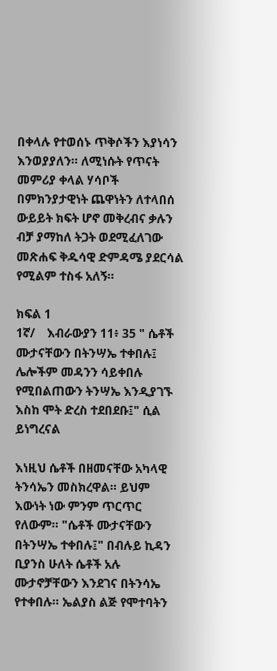በቀላሉ የተወሰኑ ጥቅሶችን እያነሳን እንወያያለን። ለሚነሱት የጥናት መምሪያ ቀላል ሃሳቦች በምክንያታዊነት ጨዋነትን ለተላበሰ ውይይት ክፍት ሆኖ መቅረብና ቃሉን ብቻ ያማከለ ትጋት ወደሚፈለገው መጽሐፍ ቅዱሳዊ ድምዳሜ ያደርሳል የሚልም ተስፋ አለኝ።

ክፍል 1
1ኛ/    እብራውያን 11፥ 35 " ሴቶች ሙታናቸውን በትንሣኤ ተቀበሉ፤ ሌሎችም መዳንን ሳይቀበሉ የሚበልጠውን ትንሣኤ እንዲያገኙ እስከ ሞት ድረስ ተደበደቡ፤" ሲል ይነግረናል

እነዚህ ሴቶች በዘመናቸው አካላዊ ትንሳኤን መስክረዋል። ይህም  እውነት ነው ምንም ጥርጥር የለውም። "ሴቶች ሙታናቸውን በትንሣኤ ተቀበሉ፤" በብሉይ ኪዳን ቢያንስ ሁለት ሴቶች አሉ ሙታኖቻቸውን እንደገና በትንሳኤ የተቀበሉ። ኤልያስ ልጅ የሞተባትን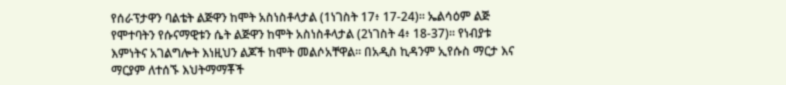የሰራፕታዋን ባልቴት ልጅዋን ከሞት አስነስቶላታል (1ነገስት 17፥ 17-24)። ኤልሳዕም ልጅ የሞተባትን የሱናማዊቱን ሴት ልጅዋን ከሞት አስነስቶላታል (2ነገስት 4፥ 18-37)። የነብያቱ እምነትና አገልግሎት እነዚህን ልጆች ከሞት መልሶአቸዋል። በአዲስ ኪዳንም ኢየሱስ ማርታ እና ማርያም ለተሰኙ እህትማማቾች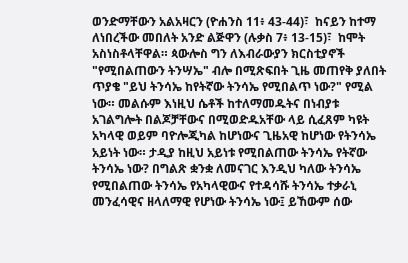ወንድማቸውን አልአዛርን (ዮሐንስ 11፥ 43-44)፣  ከናይን ከተማ ለነበረችው መበለት አንድ ልጅዋን (ሉቃስ 7፥ 13-15)፣  ከሞት አስነስቶላቸዋል። ጳውሎስ ግን ለእብራውያን ክርስቲያኖች "የሚበልጠውን ትንሣኤ" ብሎ በሚጽፍበት ጊዜ መጠየቅ ያለበት ጥያቄ "ይህ ትንሳኤ ከየትኛው ትንሳኤ የሚበልጥ ነው?" የሚል ነው። መልሱም እነዚህ ሴቶች ከተለማመዱትና በነብያቱ አገልግሎት በልጆቻቸውና በሚወድዱአቸው ላይ ሲፈጸም ካዩት አካላዊ ወይም ባዮሎጂካል ከሆነውና ጊዜአዊ ከሆነው የትንሳኤ አይነት ነው። ታዲያ ከዚህ አይነቱ የሚበልጠው ትንሳኤ የትኛው ትንሳኤ ነው? በግልጽ ቋንቋ ለመናገር እንዲህ ካለው ትንሳኤ የሚበልጠው ትንሳኤ የአካላዊውና የተዳሳሹ ትንሳኤ ተቃራኒ መንፈሳዊና ዘላለማዊ የሆነው ትንሳኤ ነው፤ ይኸውም ሰው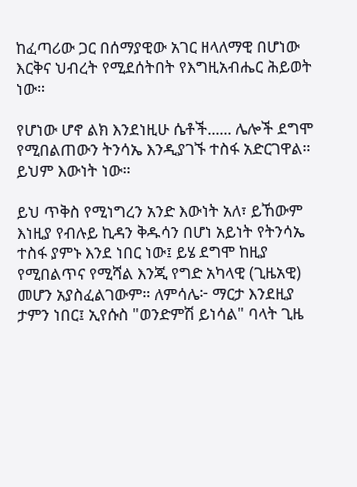ከፈጣሪው ጋር በሰማያዊው አገር ዘላለማዊ በሆነው እርቅና ህብረት የሚደሰትበት የእግዚአብሔር ሕይወት ነው።

የሆነው ሆኖ ልክ እንደነዚሁ ሴቶች...... ሌሎች ደግሞ የሚበልጠውን ትንሳኤ እንዲያገኙ ተስፋ አድርገዋል። ይህም እውነት ነው።

ይህ ጥቅስ የሚነግረን አንድ እውነት አለ፣ ይኸውም እነዚያ የብሉይ ኪዳን ቅዱሳን በሆነ አይነት የትንሳኤ ተስፋ ያምኑ እንደ ነበር ነው፤ ይሄ ደግሞ ከዚያ የሚበልጥና የሚሻል እንጂ የግድ አካላዊ (ጊዜአዊ) መሆን አያስፈልገውም። ለምሳሌ፦ ማርታ እንደዚያ ታምን ነበር፤ ኢየሱስ "ወንድምሽ ይነሳል" ባላት ጊዜ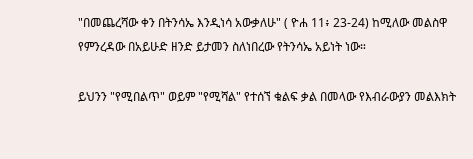"በመጨረሻው ቀን በትንሳኤ እንዲነሳ አውቃለሁ" ( ዮሐ 11፥ 23-24) ከሚለው መልስዋ የምንረዳው በአይሁድ ዘንድ ይታመን ስለነበረው የትንሳኤ አይነት ነው።

ይህንን "የሚበልጥ" ወይም "የሚሻል" የተሰኘ ቁልፍ ቃል በመላው የእብራውያን መልእክት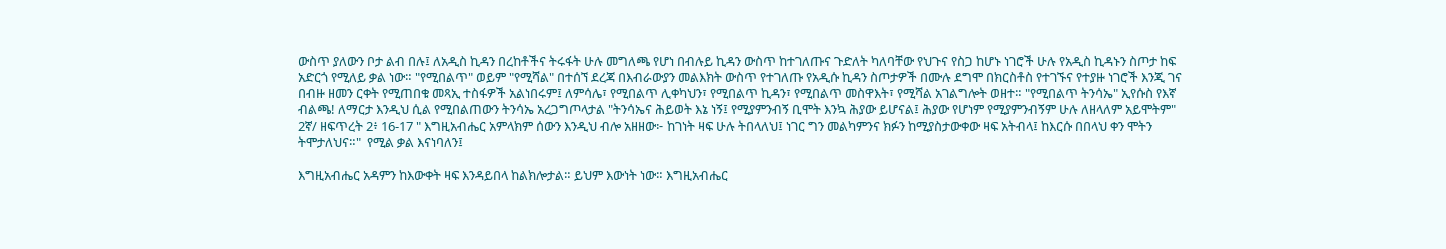ውስጥ ያለውን ቦታ ልብ በሉ፤ ለአዲስ ኪዳን በረከቶችና ትሩፋት ሁሉ መግለጫ የሆነ በብሉይ ኪዳን ውስጥ ከተገለጡና ጉድለት ካለባቸው የህጉና የስጋ ከሆኑ ነገሮች ሁሉ የአዲስ ኪዳኑን ስጦታ ከፍ አድርጎ የሚለይ ቃል ነው። "የሚበልጥ" ወይም "የሚሻል" በተሰኘ ደረጃ በእብራውያን መልእክት ውስጥ የተገለጡ የአዲሱ ኪዳን ስጦታዎች በሙሉ ደግሞ በክርስቶስ የተገኙና የተያዙ ነገሮች እንጂ ገና በብዙ ዘመን ርቀት የሚጠበቁ መጻኢ ተስፋዎች አልነበሩም፤ ለምሳሌ፣ የሚበልጥ ሊቀካህን፣ የሚበልጥ ኪዳን፣ የሚበልጥ መስዋእት፣ የሚሻል አገልግሎት ወዘተ። "የሚበልጥ ትንሳኤ" ኢየሱስ የእኛ ብልጫ! ለማርታ እንዲህ ሲል የሚበልጠውን ትንሳኤ አረጋግጦላታል "ትንሳኤና ሕይወት እኔ ነኝ፤ የሚያምንብኝ ቢሞት እንኳ ሕያው ይሆናል፤ ሕያው የሆነም የሚያምንብኝም ሁሉ ለዘላለም አይሞትም"
2ኛ/ ዘፍጥረት 2፥ 16-17 " እግዚአብሔር አምላክም ሰውን እንዲህ ብሎ አዘዘው፦ ከገነት ዛፍ ሁሉ ትበላለህ፤ ነገር ግን መልካምንና ክፉን ከሚያስታውቀው ዛፍ አትብላ፤ ከእርሱ በበላህ ቀን ሞትን ትሞታለህና።"  የሚል ቃል እናነባለን፤

እግዚአብሔር አዳምን ከእውቀት ዛፍ እንዳይበላ ከልክሎታል። ይህም እውነት ነው። እግዚአብሔር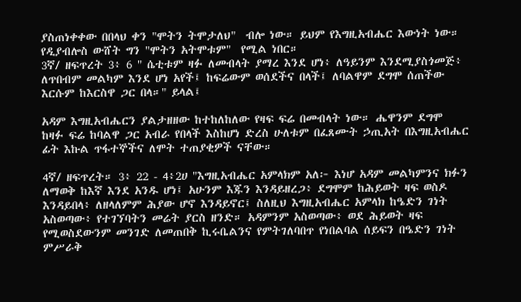ያስጠነቀቀው በበላህ ቀን "ሞትን ትሞታለህ"  ብሎ ነው። ይህም የእግዚአብሔር እውነት ነው። የዲያብሎስ ውሸት ግን "ሞትን አትሞቱም"  የሚል ነበር።
3ኛ/ ዘፍጥረት 3፥ 6 " ሴቲቱም ዛፉ ለመብላት ያማረ እንደ ሆነ፥ ለዓይንም እንደሚያስጎመጅ፥ ለጥበብም መልካም እንደ ሆነ አየች፤ ከፍሬውም ወሰደችና በላች፤ ለባልዋም ደግሞ ሰጠችው እርሱም ከእርስዋ ጋር በላ።" ይላል፤

አዳም እግዚአብሔርን ያልታዘዘው ከተከለከለው የዛፍ ፍሬ በመብላት ነው። ሔዋንም ደግሞ ከዛፉ ፍሬ ከባልዋ ጋር አብራ የበላች እስከሆነ ድረስ ሁለቱም በፈጸሙት ኃጢአት በእግዚአብሔር ፊት እኩል ጥፋተኞችና ለሞት ተጠያቂዎች ናቸው።

4ኛ/ ዘፍጥረት። 3፥ 22 - 4፥2ሀ "እግዚአብሔር አምላክም አለ፦ እነሆ አዳም መልካምንና ክፉን ለማወቅ ከእኛ እንደ አንዱ ሆነ፤ አሁንም እጁን እንዳይዘረጋ፥ ደግሞም ከሕይወት ዛፍ ወስዶ እንዳይበላ፥ ለዘላለምም ሕያው ሆኖ እንዳይኖር፤ ስለዚህ እግዚአብሔር አምላክ ከዔድን ገነት አስወጣው፥ የተገኘባትን መሬት ያርስ ዘንድ። አዳምንም አስወጣው፥ ወደ ሕይወት ዛፍ የሚወስደውንም መንገድ ለመጠበቅ ኪሩቤልንና የምትገለባበጥ የነበልባል ሰይፍን በዔድን ገነት ምሥራቅ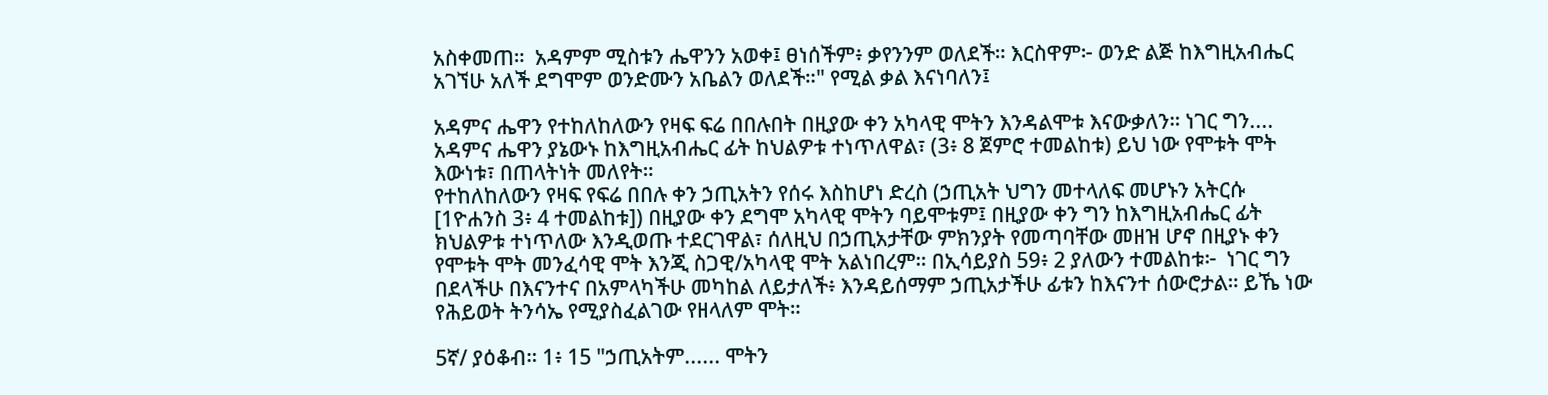አስቀመጠ።  አዳምም ሚስቱን ሔዋንን አወቀ፤ ፀነሰችም፥ ቃየንንም ወለደች። እርስዋም፦ ወንድ ልጅ ከእግዚአብሔር አገኘሁ አለች ደግሞም ወንድሙን አቤልን ወለደች።" የሚል ቃል እናነባለን፤

አዳምና ሔዋን የተከለከለውን የዛፍ ፍሬ በበሉበት በዚያው ቀን አካላዊ ሞትን እንዳልሞቱ እናውቃለን። ነገር ግን.... አዳምና ሔዋን ያኔውኑ ከእግዚአብሔር ፊት ከህልዎቱ ተነጥለዋል፣ (3፥ 8 ጀምሮ ተመልከቱ) ይህ ነው የሞቱት ሞት እውነቱ፣ በጠላትነት መለየት።
የተከለከለውን የዛፍ የፍሬ በበሉ ቀን ኃጢአትን የሰሩ እስከሆነ ድረስ (ኃጢአት ህግን መተላለፍ መሆኑን አትርሱ [1ዮሐንስ 3፥ 4 ተመልከቱ]) በዚያው ቀን ደግሞ አካላዊ ሞትን ባይሞቱም፤ በዚያው ቀን ግን ከእግዚአብሔር ፊት ክህልዎቱ ተነጥለው እንዲወጡ ተደርገዋል፣ ሰለዚህ በኃጢአታቸው ምክንያት የመጣባቸው መዘዝ ሆኖ በዚያኑ ቀን የሞቱት ሞት መንፈሳዊ ሞት እንጂ ስጋዊ/አካላዊ ሞት አልነበረም። በኢሳይያስ 59፥ 2 ያለውን ተመልከቱ፦  ነገር ግን በደላችሁ በእናንተና በአምላካችሁ መካከል ለይታለች፥ እንዳይሰማም ኃጢአታችሁ ፊቱን ከእናንተ ሰውሮታል። ይኼ ነው የሕይወት ትንሳኤ የሚያስፈልገው የዘላለም ሞት።

5ኛ/ ያዕቆብ። 1፥ 15 "ኃጢአትም...... ሞትን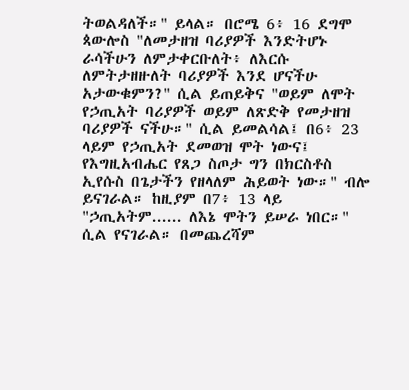ትወልዳለች።" ይላል። በሮሜ 6፥ 16 ደግሞ ጳውሎስ "ለመታዘዝ ባሪያዎች እንድትሆኑ ራሳችሁን ለምታቀርቡለት፥ ለእርሱ ለምትታዘዙለት ባሪያዎች እንደ ሆናችሁ አታውቁምን?" ሲል ይጠይቅና "ወይም ለሞት የኃጢአት ባሪያዎች ወይም ለጽድቅ የመታዘዝ ባሪያዎች ናችሁ።" ሲል ይመልሳል፤ በ6፥ 23 ላይም የኃጢአት ደመወዝ ሞት ነውና፤ የእግዚአብሔር የጸጋ ስጦታ ግን በክርስቶስ ኢየሱስ በጌታችን የዘላለም ሕይወት ነው።" ብሎ ይናገራል። ከዚያም በ7፥ 13 ላይ  "ኃጢአትም...... ለእኔ ሞትን ይሠራ ነበር።" ሲል የናገራል። በመጨረሻም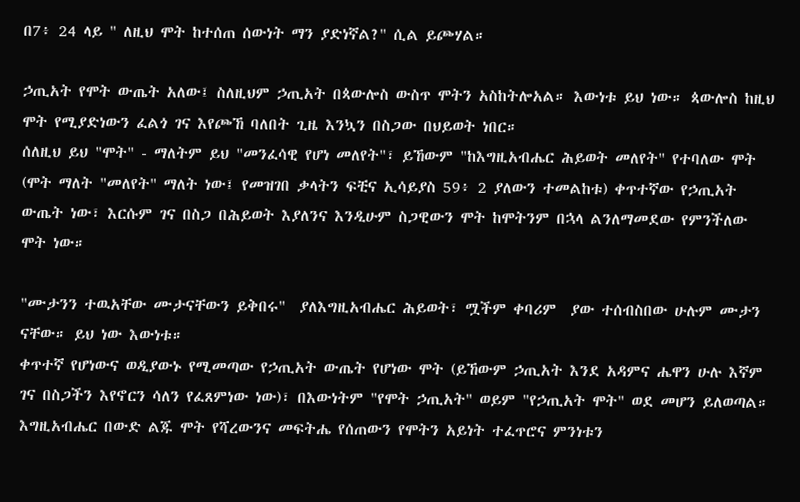በ7፥ 24 ላይ " ለዚህ ሞት ከተሰጠ ሰውነት ማን ያድነኛል?" ሲል ይጮሃል።

ኃጢአት የሞት ውጤት አለው፤ ስለዚህም ኃጢአት በጳውሎስ ውስጥ ሞትን አስከትሎአል። እውነቱ ይህ ነው። ጳውሎስ ከዚህ ሞት የሚያድነውን ፈልጎ ገና እየጮኸ ባለበት ጊዜ እንኳን በስጋው በህይወት ነበር።
ሰለዚህ ይህ "ሞት" - ማለትም ይህ "መንፈሳዊ የሆነ መለየት"፣ ይኸውም "ከእግዚአብሔር ሕይወት መለየት" የተባለው ሞት (ሞት ማለት "መለየት" ማለት ነው፤ የመዝገበ ቃላትን ፍቺና ኢሳይያስ 59፥ 2 ያለውን ተመልከቱ) ቀጥተኛው የኃጢአት ውጤት ነው፣ እርሱም ገና በስጋ በሕይወት እያለንና እንዲሁም ስጋዊውን ሞት ከሞትንም በኋላ ልንለማመደው የምንችለው ሞት ነው።

"ሙታንን ተዉአቸው ሙታናቸውን ይቅበሩ"  ያለእግዚአብሔር ሕይወት፣ ሟችም ቀባሪም  ያው ተሰብስበው ሁሉም ሙታን ናቸው። ይህ ነው እውነቱ።
ቀጥተኛ የሆነውና ወዲያውኑ የሚመጣው የኃጢአት ውጤት የሆነው ሞት (ይኸውም ኃጢአት እንደ አዳምና ሔዋን ሁሉ እኛም ገና በስጋችን እየኖርን ሳለን የፈጸምነው ነው)፣ በእውነትም "የሞት ኃጢአት" ወይም "የኃጢአት ሞት" ወደ መሆን ይለወጣል። እግዚአብሔር በውድ ልጁ ሞት የሻረውንና መፍትሔ የሰጠውን የሞትን አይነት ተፈጥሮና ምንነቱን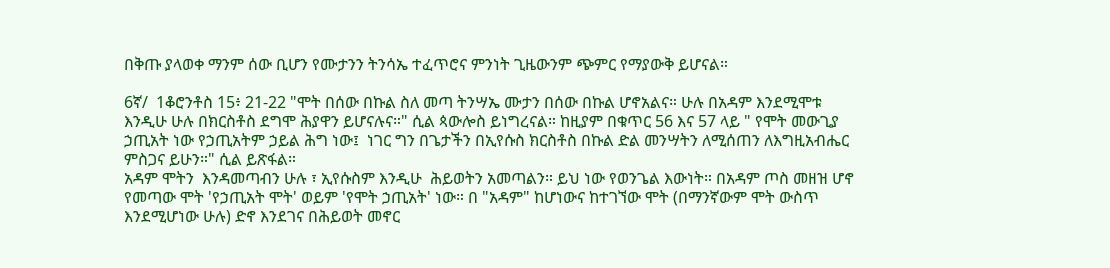በቅጡ ያላወቀ ማንም ሰው ቢሆን የሙታንን ትንሳኤ ተፈጥሮና ምንነት ጊዜውንም ጭምር የማያውቅ ይሆናል።

6ኛ/  1ቆሮንቶስ 15፥ 21-22 "ሞት በሰው በኩል ስለ መጣ ትንሣኤ ሙታን በሰው በኩል ሆኖአልና። ሁሉ በአዳም እንደሚሞቱ እንዲሁ ሁሉ በክርስቶስ ደግሞ ሕያዋን ይሆናሉና።" ሲል ጳውሎስ ይነግረናል። ከዚያም በቁጥር 56 እና 57 ላይ " የሞት መውጊያ ኃጢአት ነው የኃጢአትም ኃይል ሕግ ነው፤  ነገር ግን በጌታችን በኢየሱስ ክርስቶስ በኩል ድል መንሣትን ለሚሰጠን ለእግዚአብሔር ምስጋና ይሁን።" ሲል ይጽፋል።
አዳም ሞትን  እንዳመጣብን ሁሉ ፣ ኢየሱስም እንዲሁ  ሕይወትን አመጣልን። ይህ ነው የወንጌል እውነት። በአዳም ጦስ መዘዝ ሆኖ የመጣው ሞት 'የኃጢአት ሞት' ወይም 'የሞት ኃጢአት' ነው። በ "አዳም" ከሆነውና ከተገኘው ሞት (በማንኛውም ሞት ውስጥ እንደሚሆነው ሁሉ) ድኖ እንደገና በሕይወት መኖር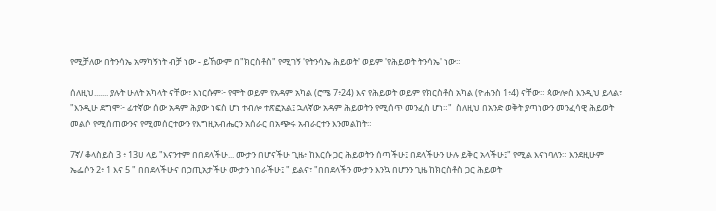የሚቻለው በትንሳኤ አማካኝነት ብቻ ነው - ይኸውም በ"ክርስቶስ" የሚገኝ 'የትንሳኤ ሕይወት' ወይም 'የሕይወት ትንሳኤ' ነው።

ሰለዚህ....... ያሉት ሁለት አካላት ናቸው፣ እነርሱም፦ የሞት ወይም የአዳም አካል (ሮሜ 7፥24) እና የሕይወት ወይም የክርስቶስ አካል (ዮሐንስ 1፥4) ናቸው። ጳውሎስ እንዲህ ይላል፣ "እንዲሁ ደግሞ፦ ፊተኛው ሰው አዳም ሕያው ነፍስ ሆነ ተብሎ ተጽፎአል፤ ኋለኛው አዳም ሕይወትን የሚሰጥ መንፈስ ሆነ።"  ስለዚህ በአንድ ወቅት ያጣነውን መንፈሳዊ ሕይወት መልሶ የሚሰጠውንና የሚመሰርተውን የእግዚአብሔርን አሰራር በአጭሩ አብራርተን እንመልከት።

7ኛ/ ቆላስይስ 3 ፥ 13ሀ ላይ "እናንተም በበደላችሁ... ሙታን በሆናችሁ ጊዜ፥ ከእርሱ ጋር ሕይወትን ሰጣችሁ፤ በደላችሁን ሁሉ ይቅር አላችሁ፤" የሚል እናነባለን። እንደዚሁም ኤፌሶን 2፥ 1 እና 5 " በበደላችሁና በኃጢአታችሁ ሙታን ነበራችሁ፤ " ይልና፣ "በበደላችን ሙታን እንኳ በሆንን ጊዜ ከክርስቶስ ጋር ሕይወት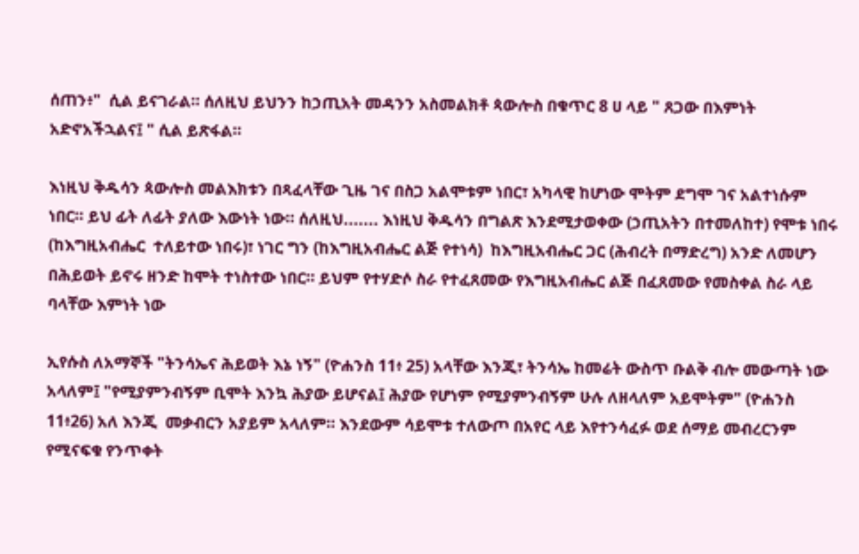ሰጠን፥"  ሲል ይናገራል። ሰለዚህ ይህንን ከኃጢአት መዳንን አስመልክቶ ጳውሎስ በቁጥር 8 ሀ ላይ " ጸጋው በእምነት አድኖአችኋልና፤ " ሲል ይጽፋል።

እነዚህ ቅዱሳን ጳውሎስ መልእክቱን በጻፈላቸው ጊዜ ገና በስጋ አልሞቱም ነበር፣ አካላዊ ከሆነው ሞትም ደግሞ ገና አልተነሱም ነበር። ይህ ፊት ለፊት ያለው እውነት ነው። ሰለዚህ....... እነዚህ ቅዱሳን በግልጽ እንደሚታወቀው (ኃጢአትን በተመለከተ) የሞቱ ነበሩ (ከእግዚአብሔር  ተለይተው ነበሩ)፣ ነገር ግን (ከእግዚአብሔር ልጅ የተነሳ)  ከእግዚአብሔር ጋር (ሕብረት በማድረግ) አንድ ለመሆን በሕይወት ይኖሩ ዘንድ ከሞት ተነስተው ነበር። ይህም የተሃድሶ ስራ የተፈጸመው የእግዚአብሔር ልጅ በፈጸመው የመስቀል ስራ ላይ ባላቸው እምነት ነው

ኢየሱስ ለአማኞች "ትንሳኤና ሕይወት እኔ ነኝ" (ዮሐንስ 11፥ 25) አላቸው እንጂ፣ ትንሳኤ ከመሬት ውስጥ ቡልቅ ብሎ መውጣት ነው አላለም፤ "የሚያምንብኝም ቢሞት እንኳ ሕያው ይሆናል፤ ሕያው የሆነም የሚያምንብኝም ሁሉ ለዘላለም አይሞትም" (ዮሐንስ 11፥26) አለ እንጂ  መቃብርን አያይም አላለም። እንደውም ሳይሞቱ ተለውጦ በአየር ላይ እየተንሳፈፉ ወደ ሰማይ መብረርንም የሚናፍቁ የንጥቀት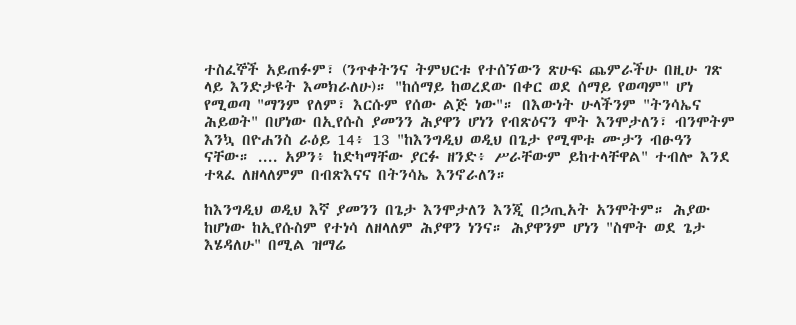ተስፈኞች አይጠፉም፣ (ንጥቀትንና ትምህርቱ የተሰኘውን ጽሁፍ ጨምራችሁ በዚሁ ገጽ ላይ እንድታዩት እመክራለሁ)። "ከሰማይ ከወረደው በቀር ወደ ሰማይ የወጣም" ሆነ የሚወጣ "ማንም የለም፣ እርሱም የሰው ልጅ ነው"። በእውነት ሁላችንም "ትንሳኤና ሕይወት" በሆነው በኢየሱስ ያመንን ሕያዋን ሆነን የብጽዕናን ሞት እንሞታለን፣ ብንሞትም እንኳ በዮሐንስ ራዕይ 14፥ 13 "ከእንግዲህ ወዲህ በጌታ የሚሞቱ ሙታን ብፁዓን ናቸው። .... አዎን፥ ከድካማቸው ያርፉ ዘንድ፥ ሥራቸውም ይከተላቸዋል" ተብሎ እንደ ተጻፈ ለዘላለምም በብጽእናና በትንሳኤ እንኖራለን።

ከእንግዲህ ወዲህ እኛ ያመንን በጌታ እንሞታለን እንጂ በኃጢአት አንሞትም። ሕያው ከሆነው ከኢየሱስም የተነሳ ለዘላለም ሕያዋን ነንና። ሕያዋንም ሆነን "ስሞት ወደ ጌታ እሄዳለሁ" በሚል ዝማሬ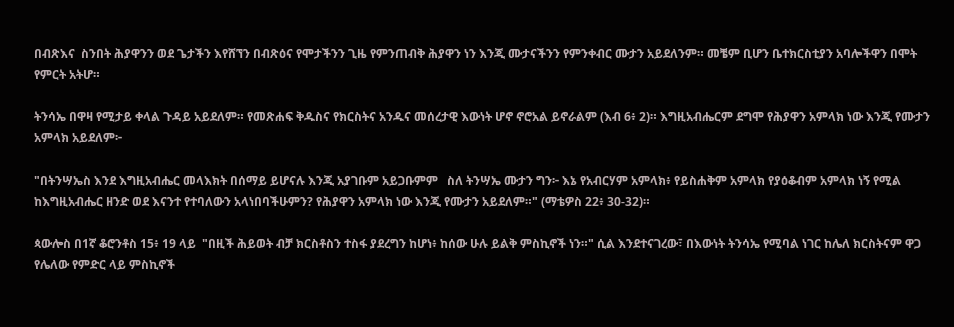በብጽእና  ስንበት ሕያዋንን ወደ ጌታችን እየሸኘን በብጽዕና የሞታችንን ጊዜ የምንጠብቅ ሕያዋን ነን እንጂ ሙታናችንን የምንቀብር ሙታን አይደለንም። መቼም ቢሆን ቤተክርስቲያን አባሎችዋን በሞት የምርት አትሆ።

ትንሳኤ በዋዛ የሚታይ ቀላል ጉዳይ አይደለም። የመጽሐፍ ቅዱስና የክርስትና አንዱና መሰረታዊ እውነት ሆኖ ኖሮአል ይኖራልም (እብ 6፥ 2)። እግዚአብሔርም ደግሞ የሕያዋን አምላክ ነው እንጂ የሙታን አምላክ አይደለም፦

"በትንሣኤስ እንደ እግዚአብሔር መላእክት በሰማይ ይሆናሉ እንጂ አያገቡም አይጋቡምም   ስለ ትንሣኤ ሙታን ግን፦ እኔ የአብርሃም አምላክ፥ የይስሐቅም አምላክ የያዕቆብም አምላክ ነኝ የሚል ከእግዚአብሔር ዘንድ ወደ እናንተ የተባለውን አላነበባችሁምን? የሕያዋን አምላክ ነው እንጂ የሙታን አይደለም።" (ማቴዎስ 22፥ 30-32)።

ጳውሎስ በ1ኛ ቆሮንቶስ 15፥ 19 ላይ  "በዚች ሕይወት ብቻ ክርስቶስን ተስፋ ያደረግን ከሆነ፥ ከሰው ሁሉ ይልቅ ምስኪኖች ነን።" ሲል እንደተናገረው፣ በእውነት ትንሳኤ የሚባል ነገር ከሌለ ክርስትናም ዋጋ የሌለው የምድር ላይ ምስኪኖች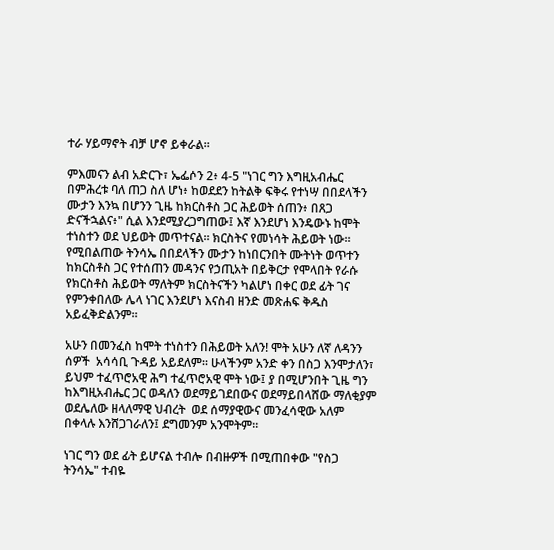ተራ ሃይማኖት ብቻ ሆኖ ይቀራል።

ምእመናን ልብ አድርጉ፣ ኤፌሶን 2፥ 4-5 "ነገር ግን እግዚአብሔር በምሕረቱ ባለ ጠጋ ስለ ሆነ፥ ከወደደን ከትልቅ ፍቅሩ የተነሣ በበደላችን ሙታን እንኳ በሆንን ጊዜ ከክርስቶስ ጋር ሕይወት ሰጠን፥ በጸጋ ድናችኋልና፥" ሲል እንደሚያረጋግጠው፤ እኛ እንደሆነ እንዴውኑ ከሞት ተነስተን ወደ ህይወት መጥተናል። ክርስትና የመነሳት ሕይወት ነው። የሚበልጠው ትንሳኤ በበደላችን ሙታን ከነበርንበት ሙትነት ወጥተን ከክርስቶስ ጋር የተሰጠን መዳንና የኃጢአት በይቅርታ የሞላበት የራሱ የክርስቶስ ሕይወት ማለትም ክርስትናችን ካልሆነ በቀር ወደ ፊት ገና የምንቀበለው ሌላ ነገር እንደሆነ እናስብ ዘንድ መጽሐፍ ቅዱስ አይፈቅድልንም።

አሁን በመንፈስ ከሞት ተነስተን በሕይወት አለን! ሞት አሁን ለኛ ለዳንን ሰዎች  አሳሳቢ ጉዳይ አይደለም። ሁላችንም አንድ ቀን በስጋ እንሞታለን፣ ይህም ተፈጥሮአዊ ሕግ ተፈጥሮአዊ ሞት ነው፤ ያ በሚሆንበት ጊዜ ግን ከእግዚአብሔር ጋር ወዳለን ወደማይገደበውና ወደማይበላሸው ማለቂያም ወደሌለው ዘላለማዊ ህብረት  ወደ ሰማያዊውና መንፈሳዊው አለም በቀላሉ እንሸጋገራለን፤ ደግመንም አንሞትም።

ነገር ግን ወደ ፊት ይሆናል ተብሎ በብዙዎች በሚጠበቀው "የስጋ ትንሳኤ" ተብዬ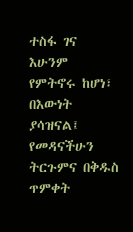ተስፋ ገና እሁንም የምትኖሩ ከሆነ፣ በእውነት ያሳዝናል፤ የመዳናችሁን ትርጉምና በቅዱስ ጥምቀት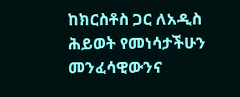ከክርስቶስ ጋር ለአዲስ ሕይወት የመነሳታችሁን መንፈሳዊውንና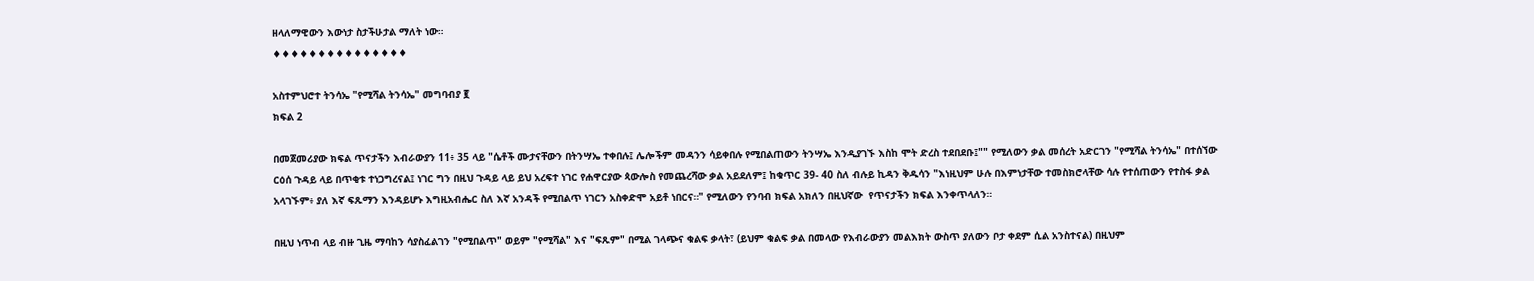ዘላለማዊውን እውነታ ስታችሁታል ማለት ነው።
♦♦♦♦♦♦♦♦♦♦♦♦♦♦♦

አስተምህሮተ ትንሳኤ "የሚሻል ትንሳኤ" መግባብያ ፪
ክፍል 2

በመጀመሪያው ክፍል ጥናታችን እብራውያን 11፥ 35 ላይ "ሴቶች ሙታናቸውን በትንሣኤ ተቀበሉ፤ ሌሎችም መዳንን ሳይቀበሉ የሚበልጠውን ትንሣኤ እንዲያገኙ እስከ ሞት ድረስ ተደበደቡ፤"" የሚለውን ቃል መሰረት አድርገን "የሚሻል ትንሳኤ" በተሰኘው ርዕሰ ጉዳይ ላይ በጥቂቱ ተነጋግረናል፤ ነገር ግን በዚህ ጉዳይ ላይ ይህ አረፍተ ነገር የሐዋርያው ጳውሎስ የመጨረሻው ቃል አይደለም፤ ከቁጥር 39- 40 ስለ ብሉይ ኪዳን ቅዱሳን "እነዚህም ሁሉ በእምነታቸው ተመስክሮላቸው ሳሉ የተሰጠውን የተስፋ ቃል አላገኙም፥ ያለ እኛ ፍጹማን እንዳይሆኑ እግዚአብሔር ስለ እኛ አንዳች የሚበልጥ ነገርን አስቀድሞ አይቶ ነበርና።" የሚለውን የንባብ ክፍል አክለን በዚህኛው  የጥናታችን ክፍል እንቀጥላለን።

በዚህ ነጥብ ላይ ብዙ ጊዜ ማባከን ሳያስፈልገን "የሚበልጥ" ወይም "የሚሻል" እና "ፍጹም" በሚል ገላጭና ቁልፍ ቃላት፣ (ይህም ቁልፍ ቃል በመላው የእብራውያን መልእክት ውስጥ ያለውን ቦታ ቀደም ሲል አንስተናል) በዚህም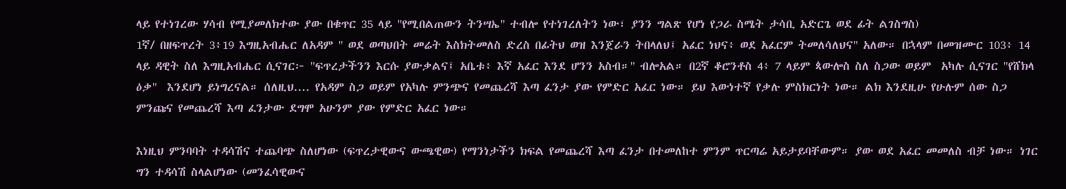ላይ የተነገረው ሃሳብ የሚያመለክተው ያው በቁጥር 35 ላይ "የሚበልጠውን ትንሣኤ" ተብሎ የተነገረለትን ነው፣ ያንን ግልጽ የሆነ የጋራ ስሜት ታሳቢ አድርጌ ወደ ፊት ልገስግስ)
1ኛ/ በዘፍጥረት 3፥19 እግዚአብሔር ለአዳም " ወደ ወጣህበት መሬት እስክትመለስ ድረስ በፊትህ ወዝ እንጀራን ትበላለህ፤ አፈር ነህና፥ ወደ አፈርም ትመለሳለህና" አለው። በኋላም በመዝሙር 103፥ 14 ላይ ዳዊት ስለ እግዚአብሔር ሲናገር፦ "ፍጥረታችንን እርሱ ያውቃልና፤ አቤቱ፥ እኛ አፈር እንደ ሆንን አስብ።" ብሎአል። በ2ኛ ቆሮንቶስ 4፥ 7 ላይም ጳውሎስ ስለ ስጋው ወይም  አካሉ ሲናገር "የሸክላ ዕቃ"  እንደሆነ ይነግረናል። ሰለዚህ.... የአዳም ስጋ ወይም የአካሉ ምንጭና የመጨረሻ እጣ ፈንታ ያው የምድር አፈር ነው። ይህ እውነተኛ የቃሉ ምስክርነት ነው። ልክ እንደዚሁ የሁሉም ሰው ስጋ ምንጩና የመጨረሻ እጣ ፈንታው ደግሞ አሁንም ያው የምድር አፈር ነው።

እነዚህ ምንባባት ተዳሳሽና ተጨባጭ ስለሆነው (ፍጥረታዊውና ውጫዊው) የማንነታችን ክፍል የመጨረሻ እጣ ፈንታ በተመለከተ ምንም ጥርጣሬ አይታይባቸውም። ያው ወደ አፈር መመለስ ብቻ ነው። ነገር ግን ተዳሳሽ ስላልሆነው (መንፈሳዊውና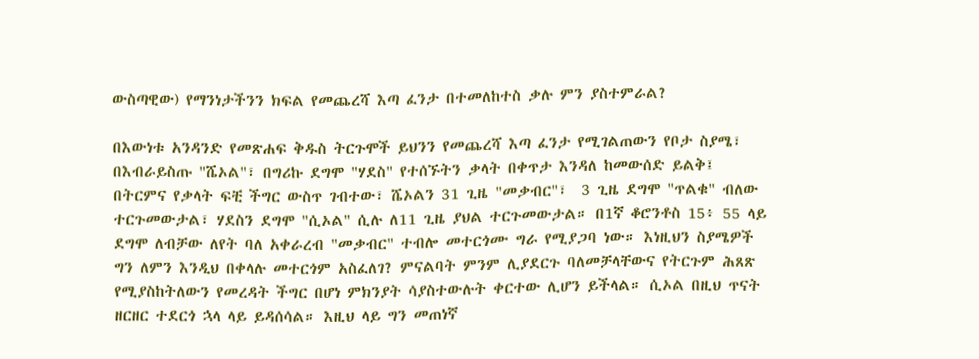ውስጣዊው) የማንነታችንን ክፍል የመጨረሻ እጣ ፈንታ በተመለከተስ ቃሉ ምን ያስተምራል?

በእውነቱ አንዳንድ የመጽሐፍ ቅዱስ ትርጉሞች ይህንን የመጨረሻ እጣ ፈንታ የሚገልጠውን የቦታ ስያሜ፣ በእብራይስጡ "ሼኦል"፣ በግሪኩ ደግሞ "ሃደስ" የተሰኙትን ቃላት በቀጥታ እንዳለ ከመውሰድ ይልቅ፤ በትርምና የቃላት ፍቺ ችግር ውስጥ ገብተው፣ ሼኦልን 31 ጊዜ "መቃብር"፣  3 ጊዜ ደግሞ "ጥልቁ" ብለው ተርጉመውታል፣ ሃደስን ደግሞ "ሲኦል" ሲሉ ለ11 ጊዜ ያህል ተርጉመውታል። በ1ኛ ቆሮንቶስ 15፥ 55 ላይ ደግሞ ለብቻው ለየት ባለ አቀራረብ "መቃብር" ተብሎ መተርጎሙ ግራ የሚያጋባ ነው። እነዚህን ስያሜዎች ግን ለምን እንዲህ በቀላሉ መተርጎም አስፈለገ? ምናልባት ምንም ሊያደርጉ ባለመቻላቸውና የትርጉም ሕጸጽ የሚያስከትለውን የመረዳት ችግር በሆነ ምክንያት ሳያስተውሉት ቀርተው ሊሆን ይችላል። ሲኦል በዚህ ጥናት ዘርዘር ተደርጎ ኋላ ላይ ይዳሰሳል። እዚህ ላይ ግን መጠነኛ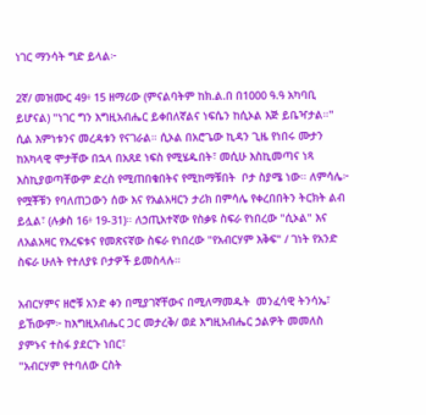ነገር ማንሳት ግድ ይላል፦

2ኛ/ መዝሙር 49፥ 15 ዘማሪው (ምናልባትም ከክ.ል.በ በ1000 ዓ.ዓ አካባቢ ይሆናል) "ነገር ግን እግዚአብሔር ይቀበለኛልና ነፍሴን ከሲኦል እጅ ይቤዣታል።" ሲል እምነቱንና መረዳቱን የናገራል። ሲኦል በአሮጌው ኪዳን ጊዜ የነበሩ ሙታን ከአካላዊ ሞታቸው በኋላ በአጸደ ነፍስ የሚሄዱበት፣ መሲሁ እስኪመጣና ነጻ እስኪያወጣቸውም ድረስ የሚጠበቁበትና የሚከማቹበት  ቦታ ስያሜ ነው። ለምሳሌ፦ የሟቾቹን የባለጠጋውን ሰው እና የአልአዛርን ታሪክ በምሳሌ የቀረበበትን ትርክት ልብ ይሏል፣ (ሉቃስ 16፥ 19-31)። ለኃጢአተኛው የስቃዩ ስፍራ የነበረው "ሲኦል" እና ለአልአዛር የእረፍቱና የመጽናኛው ስፍራ የነበረው "የአብርሃም እቅፍ" / ገነት የአንድ ስፍራ ሁለት የተለያዩ ቦታዎች ይመስላሉ።

አብርሃምና ዘሮቹ አንድ ቀን በሚያገኛቸውና በሚለማመዱት  መንፈሳዊ ትንሳኤ፣ ይኸውም፦ ከእግዚአብሔር ጋር መታረቅ/ ወደ እግዚአብሔር ኃልዎት መመለስ ያምኑና ተስፋ ያደርጉ ነበር፣
"አብርሃም የተባለው ርስት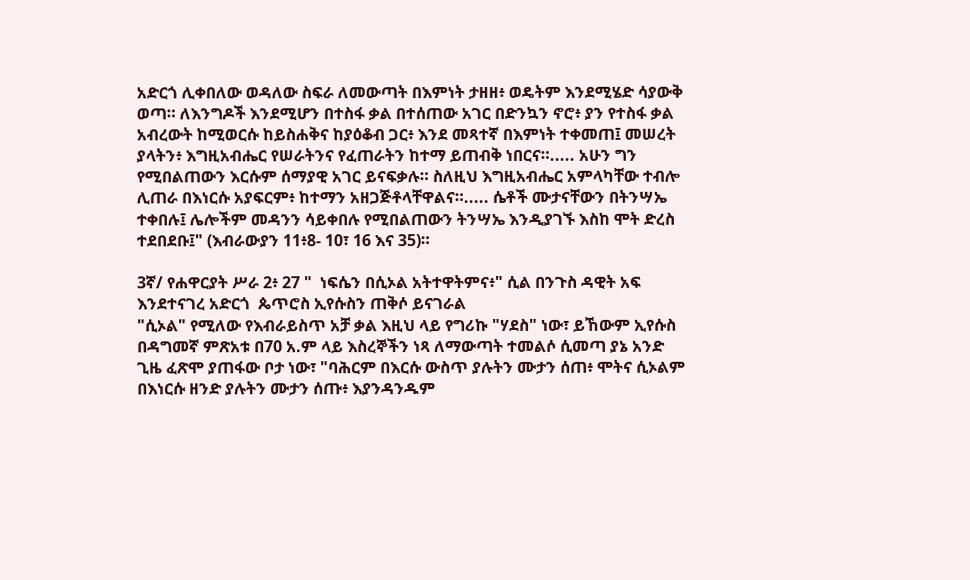አድርጎ ሊቀበለው ወዳለው ስፍራ ለመውጣት በእምነት ታዘዘ፥ ወዴትም እንደሚሄድ ሳያውቅ ወጣ። ለእንግዶች እንደሚሆን በተስፋ ቃል በተሰጠው አገር በድንኳን ኖሮ፥ ያን የተስፋ ቃል አብረውት ከሚወርሱ ከይስሐቅና ከያዕቆብ ጋር፥ እንደ መጻተኛ በእምነት ተቀመጠ፤ መሠረት ያላትን፥ እግዚአብሔር የሠራትንና የፈጠራትን ከተማ ይጠብቅ ነበርና።..... አሁን ግን የሚበልጠውን እርሱም ሰማያዊ አገር ይናፍቃሉ። ስለዚህ እግዚአብሔር አምላካቸው ተብሎ ሊጠራ በእነርሱ አያፍርም፥ ከተማን አዘጋጅቶላቸዋልና።..... ሴቶች ሙታናቸውን በትንሣኤ ተቀበሉ፤ ሌሎችም መዳንን ሳይቀበሉ የሚበልጠውን ትንሣኤ እንዲያገኙ እስከ ሞት ድረስ ተደበደቡ፤" (እብራውያን 11፥8- 10፣ 16 እና 35)።

3ኛ/ የሐዋርያት ሥራ 2፥ 27 "  ነፍሴን በሲኦል አትተዋትምና፥" ሲል በንጉስ ዳዊት አፍ እንደተናገረ አድርጎ  ጴጥሮስ ኢየሱስን ጠቅሶ ይናገራል
"ሲኦል" የሚለው የእብራይስጥ አቻ ቃል እዚህ ላይ የግሪኩ "ሃደስ" ነው፣ ይኸውም ኢየሱስ በዳግመኛ ምጽአቱ በ70 አ.ም ላይ እስረኞችን ነጻ ለማውጣት ተመልሶ ሲመጣ ያኔ አንድ ጊዜ ፈጽሞ ያጠፋው ቦታ ነው፣ "ባሕርም በእርሱ ውስጥ ያሉትን ሙታን ሰጠ፥ ሞትና ሲኦልም በእነርሱ ዘንድ ያሉትን ሙታን ሰጡ፥ እያንዳንዱም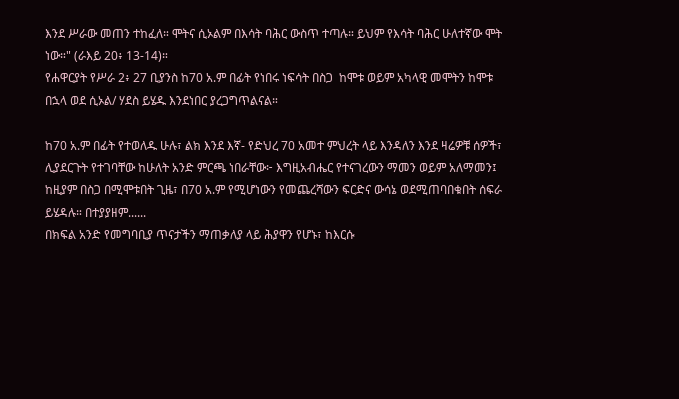እንደ ሥራው መጠን ተከፈለ። ሞትና ሲኦልም በእሳት ባሕር ውስጥ ተጣሉ። ይህም የእሳት ባሕር ሁለተኛው ሞት ነው።" (ራእይ 20፥ 13-14)።
የሐዋርያት የሥራ 2፥ 27 ቢያንስ ከ70 አ.ም በፊት የነበሩ ነፍሳት በስጋ  ከሞቱ ወይም አካላዊ መሞትን ከሞቱ በኋላ ወደ ሲኦል/ ሃደስ ይሄዱ እንደነበር ያረጋግጥልናል።

ከ70 አ.ም በፊት የተወለዱ ሁሉ፣ ልክ እንደ እኛ- የድህረ 70 አመተ ምህረት ላይ እንዳለን እንደ ዛሬዎቹ ሰዎች፣ ሊያደርጉት የተገባቸው ከሁለት አንድ ምርጫ ነበራቸው፦ እግዚአብሔር የተናገረውን ማመን ወይም አለማመን፤ ከዚያም በስጋ በሚሞቱበት ጊዜ፣ በ70 አ.ም የሚሆነውን የመጨረሻውን ፍርድና ውሳኔ ወደሚጠባበቁበት ሰፍራ ይሄዳሉ። በተያያዘም......
በክፍል አንድ የመግባቢያ ጥናታችን ማጠቃለያ ላይ ሕያዋን የሆኑ፣ ከእርሱ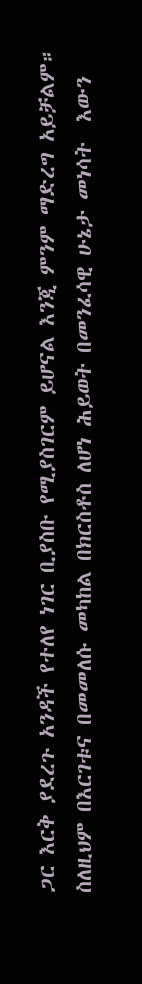ጋር እርቅ ያደረጉ አንዳች የተለየ ነገር ቢያስቡ የሚያስገርም ይሆናል እንጂ ምንም ማድረግ አይቻልም። ስለዚህም በእርገቱና በመመለሱ መካከል በክርስቶስ ለሆነ ሕይወት በመንፈሳዊ ሁኔታ መነሳት  እውን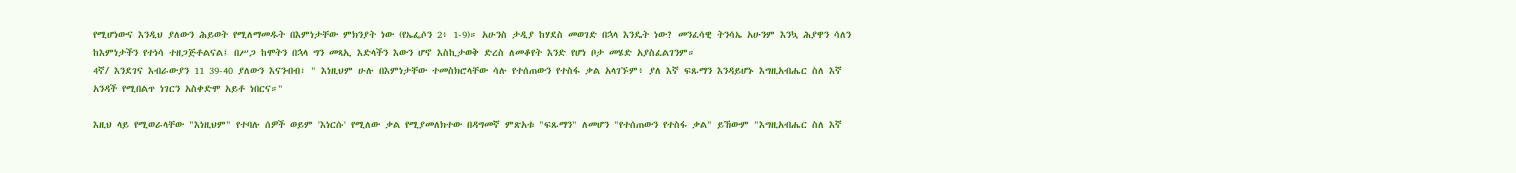የሚሆነውና እንዲህ ያለውን ሕይወት የሚለማመዱት በእምነታቸው ምክንያት ነው (የኤፌሶን 2፥ 1-9)። አሁንስ ታዲያ ከሃደስ መወገድ በኋላ እንዴት ነው? መንፈሳዊ ትንሳኤ አሁንም እንኳ ሕያዋን ሳለን ከእምነታችን የተነሳ ተዘጋጅቶልናል፤ በሥጋ ከሞትን በኋላ ግን መጻኢ እድላችን እውን ሆኖ እስኪታወቅ ድረስ ለመቆየት እንድ የሆነ ቦታ መሄድ አያስፈልገንም።
4ኛ/ እንደገና እብራውያን 11 39-40 ያለውን እናንብብ፣ " እነዚህም ሁሉ በእምነታቸው ተመስክሮላቸው ሳሉ የተሰጠውን የተስፋ ቃል አላገኙም፥ ያለ እኛ ፍጹማን እንዳይሆኑ እግዚአብሔር ስለ እኛ አንዳች የሚበልጥ ነገርን አስቀድሞ አይቶ ነበርና።"

እዚህ ላይ የሚወራላቸው "እነዚህም" የተባሉ ሰዎች ወይም 'እነርሱ' የሚለው ቃል የሚያመለክተው በዳግመኛ ምጽአቱ "ፍጹማን" ለመሆን "የተሰጠውን የተስፋ ቃል" ይኸውም "እግዚአብሔር ስለ እኛ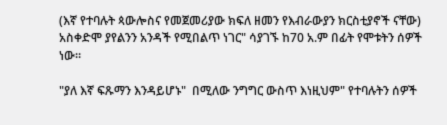(እኛ የተባሉት ጳውሎስና የመጀመሪያው ክፍለ ዘመን የእብራውያን ክርስቲያኖች ናቸው) አስቀድሞ ያየልንን አንዳች የሚበልጥ ነገር" ሳያገኙ ከ70 አ.ም በፊት የሞቱትን ሰዎች ነው።

"ያለ እኛ ፍጹማን እንዳይሆኑ"  በሚለው ንግግር ውስጥ እነዚህም" የተባሉትን ሰዎች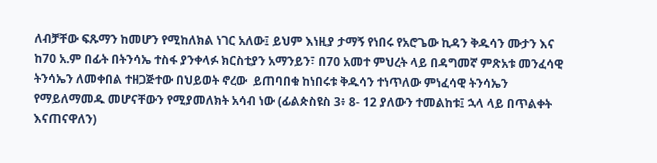ለብቻቸው ፍጹማን ከመሆን የሚከለክል ነገር አለው፤ ይህም እነዚያ ታማኝ የነበሩ የአሮጌው ኪዳን ቅዱሳን ሙታን እና ከ70 አ.ም በፊት በትንሳኤ ተስፋ ያንቀላፉ ክርስቲያን አማንይን፣ በ70 አመተ ምህረት ላይ በዳግመኛ ምጽአቱ መንፈሳዊ ትንሳኤን ለመቀበል ተዘጋጅተው በህይወት ኖረው  ይጠባበቁ ከነበሩቱ ቅዱሳን ተነጥለው ምነፈሳዊ ትንሳኤን የማይለማመዱ መሆናቸውን የሚያመለክት አሳብ ነው (ፊልጵስዩስ 3፥ 8- 12 ያለውን ተመልከቱ፤ ኋላ ላይ በጥልቀት እናጠናዋለን)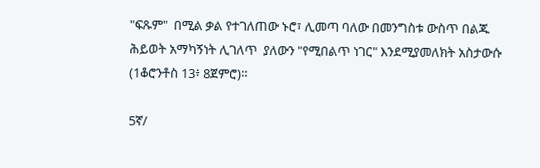"ፍጹም"  በሚል ቃል የተገለጠው ኑሮ፣ ሊመጣ ባለው በመንግስቱ ውስጥ በልጁ ሕይወት አማካኝነት ሊገለጥ  ያለውን "የሚበልጥ ነገር" እንደሚያመለክት አስታውሱ (1ቆሮንቶስ 13፥ 8ጀምሮ)።

5ኛ/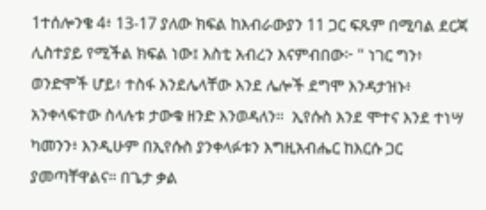1ተሰሎንቄ 4፥ 13-17 ያለው ክፍል ከእብራውያን 11 ጋር ፍጹም በሚባል ደርጃ ሊስተያይ የሚችል ክፍል ነው፤ እስቲ አብረን እናምብበው፦ " ነገር ግን፥ ወንድሞች ሆይ፥ ተስፋ እንደሌላቸው እንደ ሌሎች ደግሞ እንዳታዝኑ፥ አንቀላፍተው ስላሉቱ ታውቁ ዘንድ እንወዳለን።  ኢየሱስ እንደ ሞተና እንደ ተነሣ ካመንን፥ እንዲሁም በኢየሱስ ያንቀላፉቱን እግዚአብሔር ከእርሱ ጋር ያመጣቸዋልና። በጌታ ቃል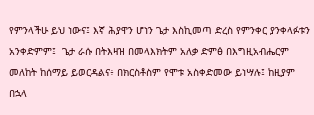የምንላችሁ ይህ ነውና፤ እኛ ሕያዋን ሆነን ጌታ እስኪመጣ ድረስ የምንቀር ያንቀላፉቱን አንቀድምም፤  ጌታ ራሱ በትእዛዝ በመላእክትም አለቃ ድምፅ በእግዚአብሔርም መለከት ከሰማይ ይወርዳልና፥ በክርስቶስም የሞቱ አስቀድመው ይነሣሉ፤ ከዚያም በኋላ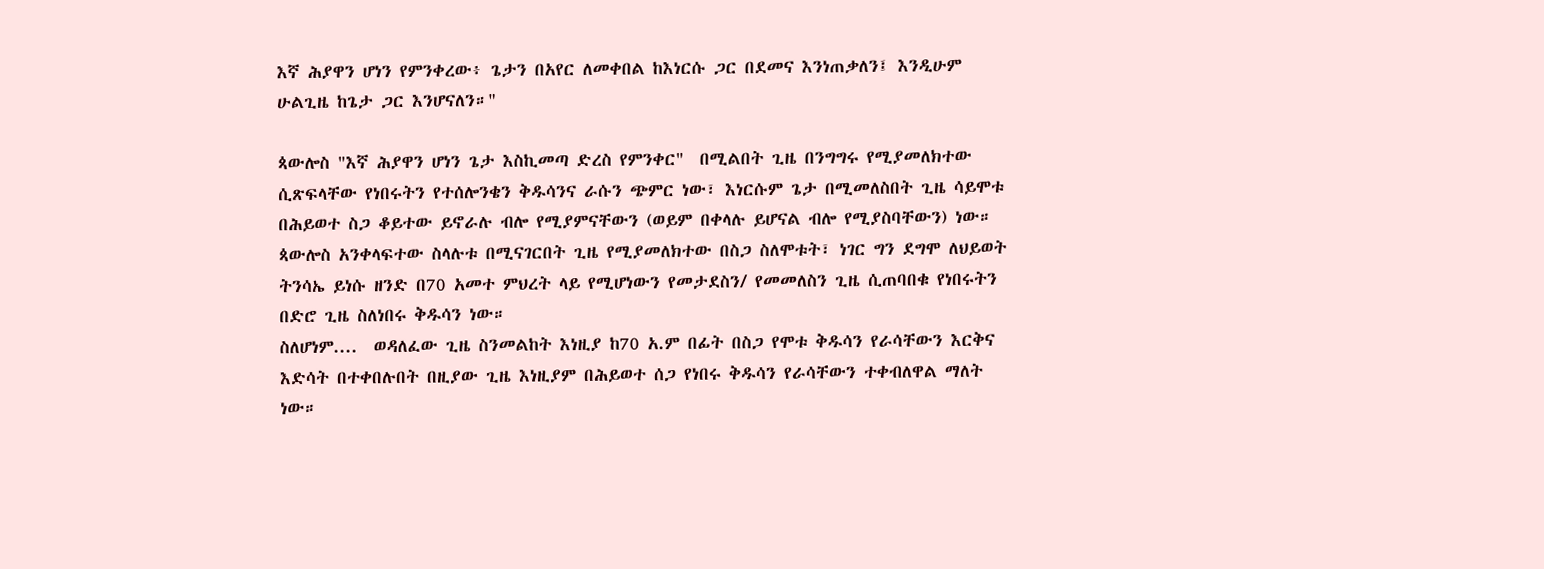እኛ ሕያዋን ሆነን የምንቀረው፥ ጌታን በአየር ለመቀበል ከእነርሱ ጋር በደመና እንነጠቃለን፤ እንዲሁም ሁልጊዜ ከጌታ ጋር እንሆናለን።"

ጳውሎስ "እኛ ሕያዋን ሆነን ጌታ እስኪመጣ ድረስ የምንቀር"  በሚልበት ጊዜ በንግግሩ የሚያመለክተው ሲጽፍላቸው የነበሩትን የተሰሎንቄን ቅዱሳንና ራሱን ጭምር ነው፣ እነርሱም ጌታ በሚመለስበት ጊዜ ሳይሞቱ በሕይወተ ስጋ ቆይተው ይኖራሉ ብሎ የሚያምናቸውን (ወይም በቀላሉ ይሆናል ብሎ የሚያስባቸውን) ነው። ጳውሎስ አንቀላፍተው ስላሉቱ በሚናገርበት ጊዜ የሚያመለክተው በስጋ ስለሞቱት፣ ነገር ግን ደግሞ ለህይወት ትንሳኤ ይነሱ ዘንድ በ70 አመተ ምህረት ላይ የሚሆነውን የመታደስን/ የመመለስን ጊዜ ሲጠባበቁ የነበሩትን በድሮ ጊዜ ስለነበሩ ቅዱሳን ነው።
ስለሆነም....  ወዳለፈው ጊዜ ስንመልከት እነዚያ ከ70 አ.ም በፊት በስጋ የሞቱ ቅዱሳን የራሳቸውን እርቅና እድሳት በተቀበሉበት በዚያው ጊዜ እነዚያም በሕይወተ ሰጋ የነበሩ ቅዱሳን የራሳቸውን ተቀብለዋል ማለት ነው።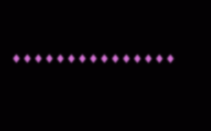♦♦♦♦♦♦♦♦♦♦♦♦♦♦♦